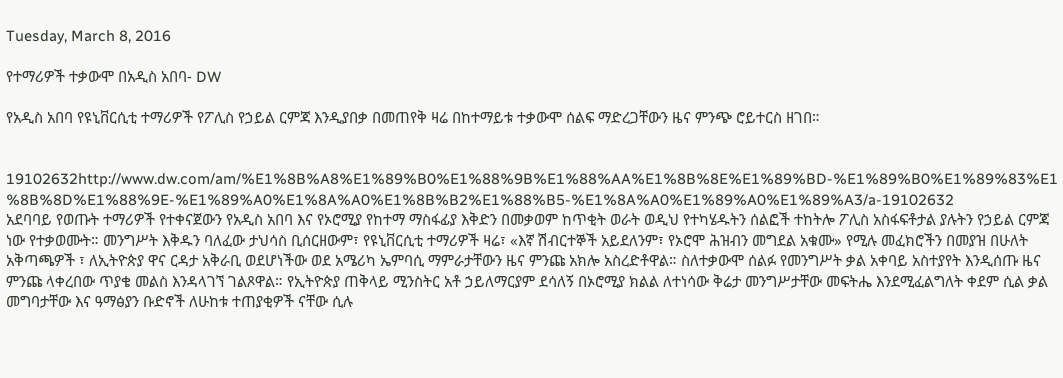Tuesday, March 8, 2016

የተማሪዎች ተቃውሞ በአዲስ አበባ- DW

የአዲስ አበባ የዩኒቨርሲቲ ተማሪዎች የፖሊስ የኃይል ርምጃ እንዲያበቃ በመጠየቅ ዛሬ በከተማይቱ ተቃውሞ ሰልፍ ማድረጋቸውን ዜና ምንጭ ሮይተርስ ዘገበ።


19102632http://www.dw.com/am/%E1%8B%A8%E1%89%B0%E1%88%9B%E1%88%AA%E1%8B%8E%E1%89%BD-%E1%89%B0%E1%89%83%E1%8B%8D%E1%88%9E-%E1%89%A0%E1%8A%A0%E1%8B%B2%E1%88%B5-%E1%8A%A0%E1%89%A0%E1%89%A3/a-19102632
አደባባይ የወጡት ተማሪዎች የተቀናጀውን የአዲስ አበባ እና የኦሮሚያ የከተማ ማስፋፊያ እቅድን በመቃወም ከጥቂት ወራት ወዲህ የተካሄዱትን ሰልፎች ተከትሎ ፖሊስ አስፋፍቶታል ያሉትን የኃይል ርምጃ ነው የተቃወሙት። መንግሥት እቅዱን ባለፈው ታህሳስ ቢሰርዘውም፣ የዩኒቨርሲቲ ተማሪዎች ዛሬ፣ «እኛ ሽብርተኞች አይደለንም፣ የኦሮሞ ሕዝብን መግደል አቁሙ» የሚሉ መፈክሮችን በመያዝ በሁለት አቅጣጫዎች ፣ ለኢትዮጵያ ዋና ርዳታ አቅራቢ ወደሆነችው ወደ አሜሪካ ኤምባሲ ማምራታቸውን ዜና ምንጩ አክሎ አስረድቶዋል። ስለተቃውሞ ሰልፉ የመንግሥት ቃል አቀባይ አስተያየት እንዲሰጡ ዜና ምንጩ ላቀረበው ጥያቄ መልስ እንዳላገኘ ገልጾዋል። የኢትዮጵያ ጠቅላይ ሚንስትር አቶ ኃይለማርያም ደሳለኝ በኦሮሚያ ክልል ለተነሳው ቅሬታ መንግሥታቸው መፍትሔ እንደሚፈልግለት ቀደም ሲል ቃል መግባታቸው እና ዓማፅያን ቡድኖች ለሁከቱ ተጠያቂዎች ናቸው ሲሉ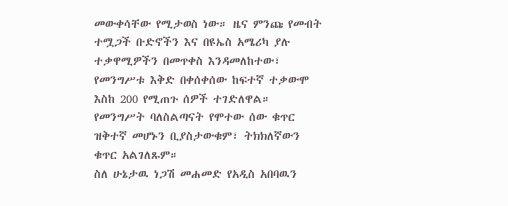መውቀሳቸው የሚታወስ ነው። ዜና ምንጩ የመብት ተሟጋች ቡድኖችን እና በዩኤስ አሜሪካ ያሉ ተቃዋሚዎችን በመጥቀስ እንዳመለከተው፣ የመንግሥቱ እቅድ በቀሰቀሰው ከፍተኛ ተቃውሞ እስከ 200 የሚጠጉ ሰዎች ተገድለዋል። የመንግሥት ባለስልጣናት የሞተው ሰው ቁጥር ዝቅተኛ መሆኑን ቢያስታውቁም፣ ትክክለኛውን ቁጥር አልገለጹም።
ስለ ሁኔታዉ ነጋሽ መሐመድ የአዲስ አበባዉን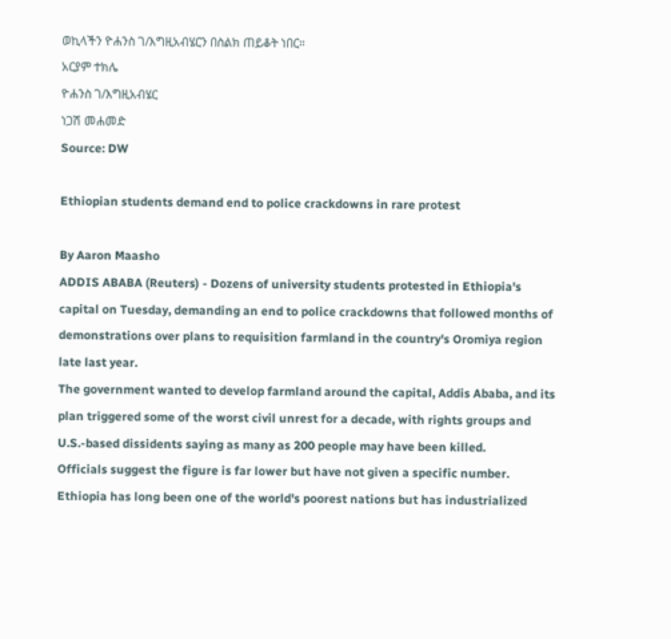ወኪላችን ዮሐንስ ገ/እግዚአብሄርን በስልክ ጠይቆት ነበር።
አርያም ተክሌ
ዮሐንስ ገ/እግዚአብሄር
ነጋሽ መሐመድ
Source: DW

Ethiopian students demand end to police crackdowns in rare protest

By Aaron Maasho
ADDIS ABABA (Reuters) - Dozens of university students protested in Ethiopia's capital on Tuesday, demanding an end to police crackdowns that followed months of demonstrations over plans to requisition farmland in the country's Oromiya region late last year.
The government wanted to develop farmland around the capital, Addis Ababa, and its plan triggered some of the worst civil unrest for a decade, with rights groups and U.S.-based dissidents saying as many as 200 people may have been killed.
Officials suggest the figure is far lower but have not given a specific number.
Ethiopia has long been one of the world's poorest nations but has industrialized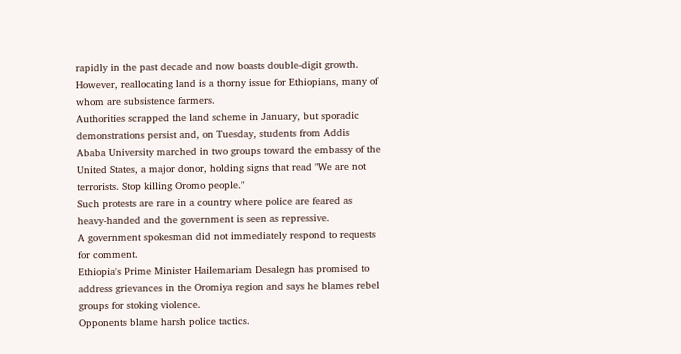rapidly in the past decade and now boasts double-digit growth. However, reallocating land is a thorny issue for Ethiopians, many of whom are subsistence farmers.
Authorities scrapped the land scheme in January, but sporadic demonstrations persist and, on Tuesday, students from Addis Ababa University marched in two groups toward the embassy of the United States, a major donor, holding signs that read "We are not terrorists. Stop killing Oromo people."
Such protests are rare in a country where police are feared as heavy-handed and the government is seen as repressive.
A government spokesman did not immediately respond to requests for comment.
Ethiopia's Prime Minister Hailemariam Desalegn has promised to address grievances in the Oromiya region and says he blames rebel groups for stoking violence.
Opponents blame harsh police tactics.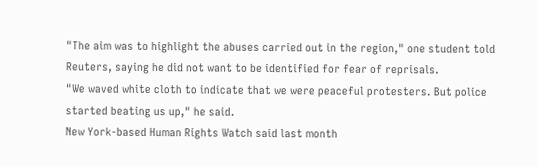"The aim was to highlight the abuses carried out in the region," one student told Reuters, saying he did not want to be identified for fear of reprisals.
"We waved white cloth to indicate that we were peaceful protesters. But police started beating us up," he said.
New York-based Human Rights Watch said last month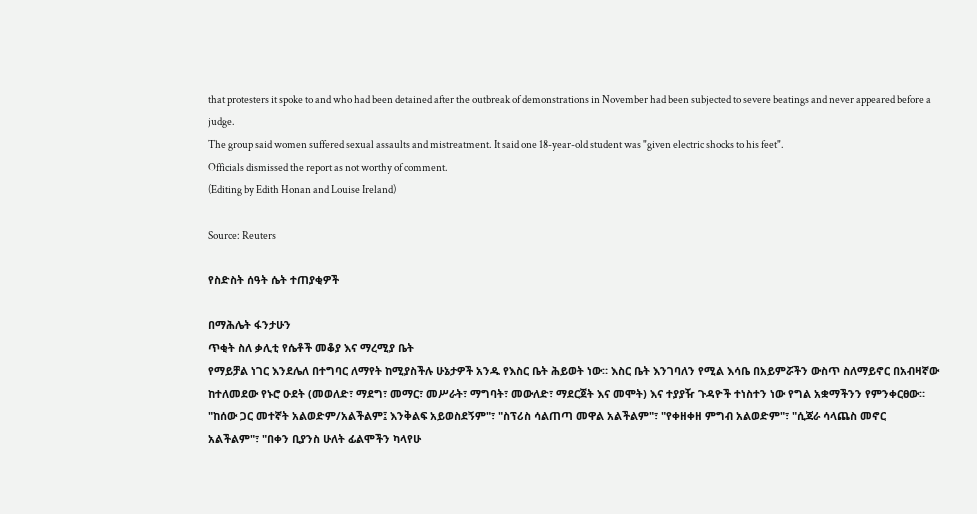that protesters it spoke to and who had been detained after the outbreak of demonstrations in November had been subjected to severe beatings and never appeared before a judge.
The group said women suffered sexual assaults and mistreatment. It said one 18-year-old student was "given electric shocks to his feet".
Officials dismissed the report as not worthy of comment.
(Editing by Edith Honan and Louise Ireland)

Source: Reuters

የስድስት ሰዓት ሴት ተጠያቂዎች

በማሕሌት ፋንታሁን
ጥቂት ስለ ቃሊቲ የሴቶች መቆያ እና ማረሚያ ቤት
የማይቻል ነገር እንደሌለ በተግባር ለማየት ከሚያስችሉ ሁኔታዎች አንዱ የእስር ቤት ሕይወት ነው። እስር ቤት እንገባለን የሚል እሳቤ በአይምሯችን ውስጥ ስለማይኖር በአብዛኛው ከተለመደው የኑሮ ዑደት (መወለድ፣ ማደግ፣ መማር፣ መሥራት፣ ማግባት፣ መውለድ፣ ማደርጀት እና መሞት) እና ተያያዥ ጉዳዮች ተነስተን ነው የግል አቋማችንን የምንቀርፀው። "ከሰው ጋር መተኛት አልወድም/አልችልም፤ እንቅልፍ አይወስደኝም"፣ "ስፕሪስ ሳልጠጣ መዋል አልችልም"፣ "የቀዘቀዘ ምግብ አልወድም"፣ "ሲጃራ ሳላጨስ መኖር አልችልም"፣ "በቀን ቢያንስ ሁለት ፊልሞችን ካላየሁ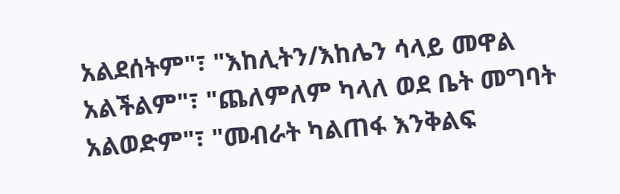አልደሰትም"፣ "እከሊትን/እከሌን ሳላይ መዋል አልችልም"፣ "ጨለምለም ካላለ ወደ ቤት መግባት አልወድም"፣ "መብራት ካልጠፋ እንቅልፍ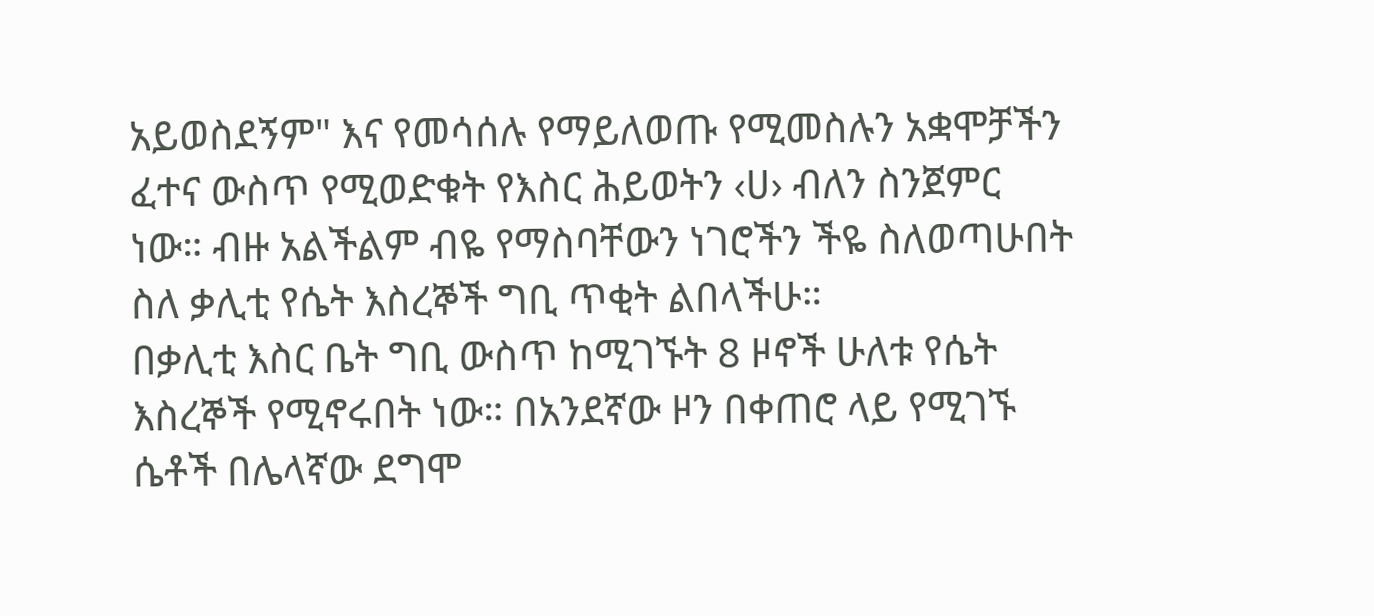አይወስደኝም" እና የመሳሰሉ የማይለወጡ የሚመስሉን አቋሞቻችን ፈተና ውስጥ የሚወድቁት የእስር ሕይወትን ‹ሀ› ብለን ስንጀምር ነው። ብዙ አልችልም ብዬ የማስባቸውን ነገሮችን ችዬ ስለወጣሁበት ስለ ቃሊቲ የሴት እስረኞች ግቢ ጥቂት ልበላችሁ።
በቃሊቲ እስር ቤት ግቢ ውስጥ ከሚገኙት 8 ዞኖች ሁለቱ የሴት እስረኞች የሚኖሩበት ነው። በአንደኛው ዞን በቀጠሮ ላይ የሚገኙ ሴቶች በሌላኛው ደግሞ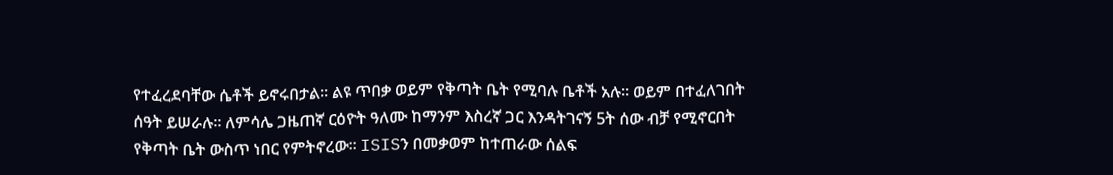የተፈረደባቸው ሴቶች ይኖሩበታል። ልዩ ጥበቃ ወይም የቅጣት ቤት የሚባሉ ቤቶች አሉ። ወይም በተፈለገበት ሰዓት ይሠራሉ። ለምሳሌ ጋዜጠኛ ርዕዮት ዓለሙ ከማንም እስረኛ ጋር እንዳትገናኝ 5ት ሰው ብቻ የሚኖርበት የቅጣት ቤት ውስጥ ነበር የምትኖረው። ISISን በመቃወም ከተጠራው ሰልፍ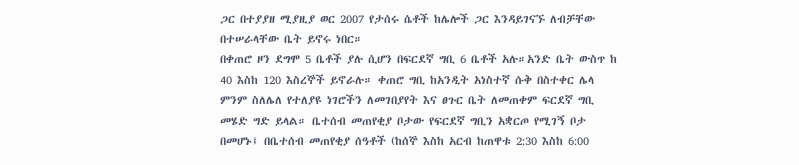ጋር በተያያዘ ሚያዚያ ወር 2007 የታሰሩ ሴቶች ከሌሎች ጋር እንዳይገናኙ ለብቻቸው በተሠራላቸው ቤት ይኖሩ ነበር።
በቀጠሮ ዞን ደግሞ 5 ቤቶች ያሉ ሲሆን በፍርደኛ ግቢ 6 ቤቶች አሉ።አንድ ቤት ውስጥ ከ 40 እስከ 120 እስረኞች ይኖራሉ። ቀጠሮ ግቢ ከአንዲት አነስተኛ ሱቅ በስተቀር ሌላ ምንም ስለሌለ የተለያዩ ነገሮችን ለመገበያየት እና ፀጉር ቤት ለመጠቀም ፍርደኛ ግቢ መሄድ ግድ ይላል። ቤተሰብ መጠየቂያ ቦታው የፍርደኛ ግቢን አቋርጦ የሚገኝ ቦታ በመሆኑ፤ በቤተሰብ መጠየቂያ ሰዓቶች (ከሰኞ እስከ አርብ ከጠዋቱ 2:30 እስከ 6:00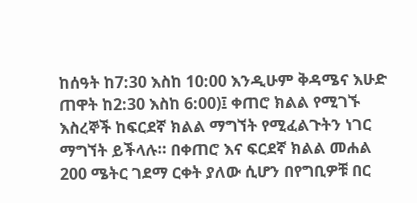ከሰዓት ከ7:30 እስከ 10:00 እንዲሁም ቅዳሜና እሁድ ጠዋት ከ2:30 እስከ 6:00)፤ ቀጠሮ ክልል የሚገኙ እስረኞች ከፍርደኛ ክልል ማግኘት የሚፈልጉትን ነገር ማግኘት ይችላሉ። በቀጠሮ እና ፍርደኛ ክልል መሐል 200 ሜትር ገደማ ርቀት ያለው ሲሆን በየግቢዎቹ በር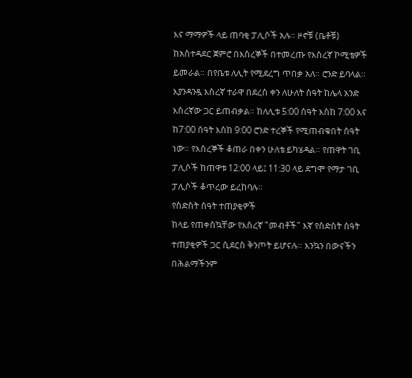እና ማማዎች ላይ ጠባቂ ፓሊሶች አሉ። ዞኖቹ (ቤቶቹ) ከአስተዳደር ጀምሮ በእስረኞች በተመረጡ የእስረኛ ኮሚቴዎች ይመራል። በየቤቱ ለሊት የሚደረግ ጥበቃ አለ። ሮንድ ይባላል። እያንዳንዷ እስረኛ ተራዋ በደረሰ ቀን ለሁለት ሰዓት ከሌላ አንድ እስረኛው ጋር ይጠብቃል። ከለሊቱ 5:00 ሰዓት እስከ 7:00 እና ከ7:00 ሰዓት እስከ 9:00 ሮንድ ተረኞች የሚጠብቁበት ሰዓት ነው። የእስረኞች ቆጠራ በቀን ሁለቴ ይካሄዳል። የጠዋት ገቢ ፓሊሶች ከጠዋቱ 12:00 ላይ፤ 11:30 ላይ ደግሞ የማታ ገቢ ፓሊሶች ቆጥረው ይረከባሉ።
የስድስት ሰዓት ተጠያቂዎች
ከላይ የጠቀስኳቸው የእስረኛ "መብቶች" እኛ የስድስት ሰዓት ተጠያቂዎች ጋር ሲደርስ ቅንጦት ይሆናሉ። እንኳን በውናችን በሕልማችንም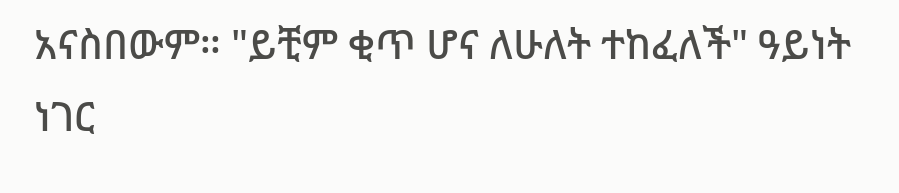አናስበውም። "ይቺም ቂጥ ሆና ለሁለት ተከፈለች" ዓይነት ነገር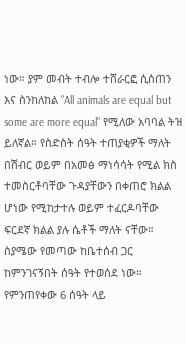ነው። ያም መብት ተብሎ ተሸራርፎ ሲሰጠን እና ስንከለከል "All animals are equal but some are more equal" የሚለው አባባል ትዝ ይለኛል። የስድስት ሰዓት ተጠያቂዎች ማለት በሽብር ወይም በአመፅ ማነሳሳት የሚል ክስ ተመስርቶባቸው ጉዳያቸውን በቀጠሮ ክልል ሆነው የሚከታተሉ ወይም ተፈርዶባቸው ፍርደኛ ክልል ያሉ ሴቶች ማለት ናቸው። ስያሜው የመጣው ከቤተሰብ ጋር ከምንገናኝበት ሰዓት የተወሰደ ነው። የምንጠየቀው 6 ሰዓት ላይ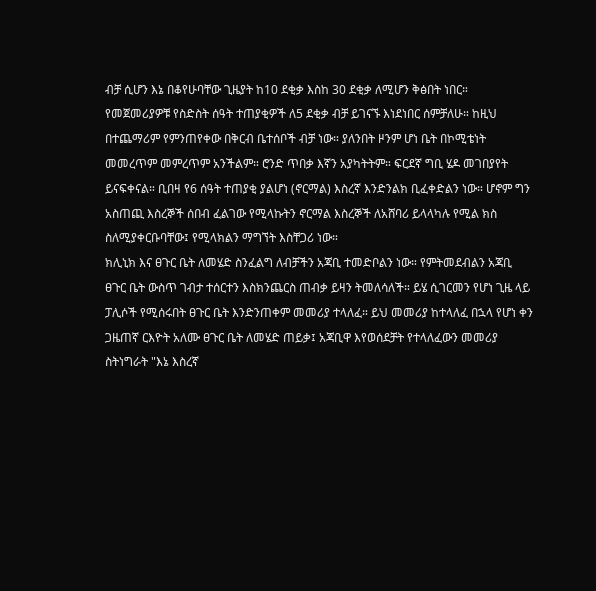ብቻ ሲሆን እኔ በቆየሁባቸው ጊዜያት ከ10 ደቂቃ እስከ 30 ደቂቃ ለሚሆን ቅፅበት ነበር። የመጀመሪያዎቹ የስድስት ሰዓት ተጠያቂዎች ለ5 ደቂቃ ብቻ ይገናኙ እነደነበር ሰምቻለሁ። ከዚህ በተጨማሪም የምንጠየቀው በቅርብ ቤተሰቦች ብቻ ነው። ያለንበት ዞንም ሆነ ቤት በኮሚቴነት መመረጥም መምረጥም አንችልም። ሮንድ ጥበቃ እኛን አያካትትም። ፍርደኛ ግቢ ሄዶ መገበያየት ይናፍቀናል። ቢበዛ የ6 ሰዓት ተጠያቂ ያልሆነ (ኖርማል) እስረኛ እንድንልክ ቢፈቀድልን ነው። ሆኖም ግን አስጠጪ እስረኞች ሰበብ ፈልገው የሚላኩትን ኖርማል እስረኞች ለአሸባሪ ይላላካሉ የሚል ክስ ስለሚያቀርቡባቸው፤ የሚላክልን ማግኘት እስቸጋሪ ነው።
ክሊኒክ እና ፀጉር ቤት ለመሄድ ስንፈልግ ለብቻችን አጃቢ ተመድቦልን ነው። የምትመደብልን አጃቢ ፀጉር ቤት ውስጥ ገብታ ተሰርተን እስክንጨርስ ጠብቃ ይዛን ትመለሳለች። ይሄ ሲገርመን የሆነ ጊዜ ላይ ፓሊሶች የሚሰሩበት ፀጉር ቤት እንድንጠቀም መመሪያ ተላለፈ። ይህ መመሪያ ከተላለፈ በኋላ የሆነ ቀን ጋዜጠኛ ርእዮት አለሙ ፀጉር ቤት ለመሄድ ጠይቃ፤ አጃቢዋ እየወሰደቻት የተላለፈውን መመሪያ ስትነግራት "እኔ እስረኛ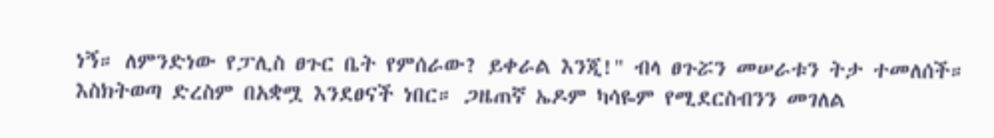ነኝ። ለምንድነው የፓሊስ ፀጉር ቤት የምሰራው? ይቀራል እንጂ!" ብላ ፀጉሯን መሠራቱን ትታ ተመለሰች። እስክትወጣ ድረስም በአቋሟ እንደፀናች ነበር። ጋዜጠኛ ኤዶም ካሳዬም የሚደርስብንን መገለል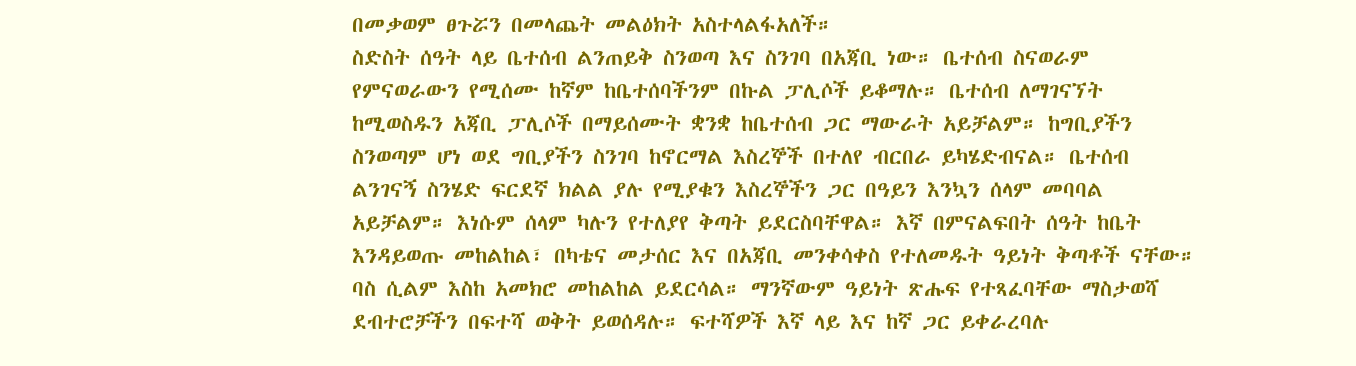በመቃወም ፀጉሯን በመላጨት መልዕክት አስተላልፋአለች።
ስድስት ሰዓት ላይ ቤተሰብ ልንጠይቅ ስንወጣ እና ስንገባ በአጃቢ ነው። ቤተሰብ ስናወራም የምናወራውን የሚሰሙ ከኛም ከቤተሰባችንም በኩል ፓሊሶች ይቆማሉ። ቤተሰብ ለማገናኘት ከሚወስዱን አጃቢ ፓሊሶች በማይሰሙት ቋንቋ ከቤተሰብ ጋር ማውራት አይቻልም። ከግቢያችን ስንወጣም ሆነ ወደ ግቢያችን ስንገባ ከኖርማል እስረኞች በተለየ ብርበራ ይካሄድብናል። ቤተሰብ ልንገናኝ ስንሄድ ፍርደኛ ክልል ያሉ የሚያቁን እስረኞችን ጋር በዓይን እንኳን ሰላም መባባል አይቻልም። እነሱም ሰላም ካሉን የተለያየ ቅጣት ይደርስባቸዋል። እኛ በምናልፍበት ሰዓት ከቤት እንዳይወጡ መከልከል፣ በካቴና መታሰር እና በአጃቢ መንቀሳቀስ የተለመዱት ዓይነት ቅጣቶች ናቸው። ባስ ሲልም እስከ አመክሮ መከልከል ይደርሳል። ማንኛውም ዓይነት ጽሑፍ የተጻፈባቸው ማስታወሻ ደብተሮቻችን በፍተሻ ወቅት ይወሰዳሉ። ፍተሻዎች እኛ ላይ እና ከኛ ጋር ይቀራረባሉ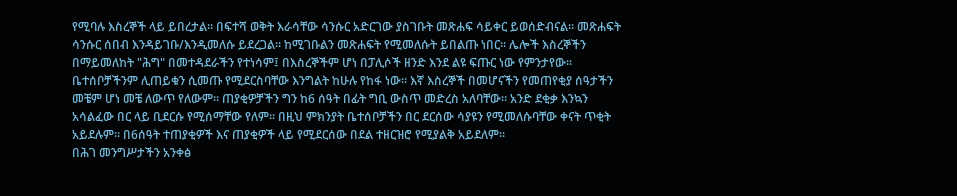የሚባሉ እስረኞች ላይ ይበረታል። በፍተሻ ወቅት እራሳቸው ሳንሱር አድርገው ያስገቡት መጽሐፍ ሳይቀር ይወሰድብናል። መጽሐፍት ሳንሱር ሰበብ እንዳይገቡ/እንዲመለሱ ይደረጋል። ከሚገቡልን መጽሐፍት የሚመለሱት ይበልጡ ነበር። ሌሎች እስረኞችን በማይመለከት "ሕግ" በመተዳደራችን የተነሳም፤ በእስረኞችም ሆነ በፓሊሶች ዘንድ እንደ ልዩ ፍጡር ነው የምንታየው።
ቤተሰቦቻችንም ሊጠይቁን ሲመጡ የሚደርስባቸው እንግልት ከሁሉ የከፋ ነው። እኛ እስረኞች በመሆናችን የመጠየቂያ ሰዓታችን መቼም ሆነ መቼ ለውጥ የለውም። ጠያቂዎቻችን ግን ከ6 ሰዓት በፊት ግቢ ውስጥ መድረስ አለባቸው። አንድ ደቂቃ እንኳን አሳልፈው በር ላይ ቢደርሱ የሚሰማቸው የለም። በዚህ ምክንያት ቤተሰቦቻችን በር ደርሰው ሳያዩን የሚመለሱባቸው ቀናት ጥቂት አይደሉም። በ6ሰዓት ተጠያቂዎች እና ጠያቂዎች ላይ የሚደርሰው በደል ተዘርዝሮ የሚያልቅ አይደለም።
በሕገ መንግሥታችን አንቀፅ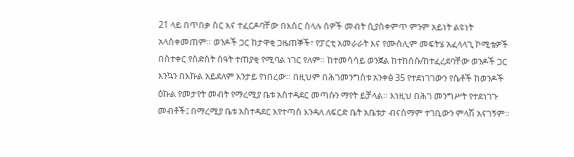21 ላይ በጥበቃ ስር እና ተፈርዶባቸው በእስር ስላሉ ሰዎች መብት ሲያስቀምጥ ምንም አይነት ልዩነት አላስቀመጠም። ወንዶች ጋር ከታዋቂ ጋዜጠኞች፣ የፓርቲ አመራራት እና የሙስሊም መፍትሄ አፈላላጊ ኮሚቴዎች በስተቀር የስድስት ሰዓት ተጠያቂ የሚባል ነገር የለም። ከተመሳሳይ ወንጀል ከተከሰሱ/ከተፈረደባቸው ወንዶች ጋር እንኳን በእኩል አይደለም እንታይ የነበረው። በዚህም በሕገመንግስቱ አንቀፅ 35 የተደነገገውን የሴቶች ከወንዶች ዕኩል የመታየት መብት የማረሚያ ቤቱ አስተዳደር መጣሱን ማየት ይቻላል። እነዚህ በሕገ መንግሥት የተደነገጉ መብቶች፤ በማረሚያ ቤቱ አስተዳደር እየተጣሰ እንዳለ ለፍርድ ቤት አቤቱታ ብናሰማም ተገቢውን ምላሽ አናገኝም።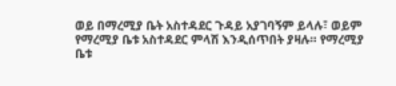ወይ በማረሚያ ቤት አስተዳደር ጉዳይ አያገባኝም ይላሉ፣ ወይም የማረሚያ ቤቱ አስተዳደር ምላሽ እንዲሰጥበት ያዛሉ። የማረሚያ ቤቱ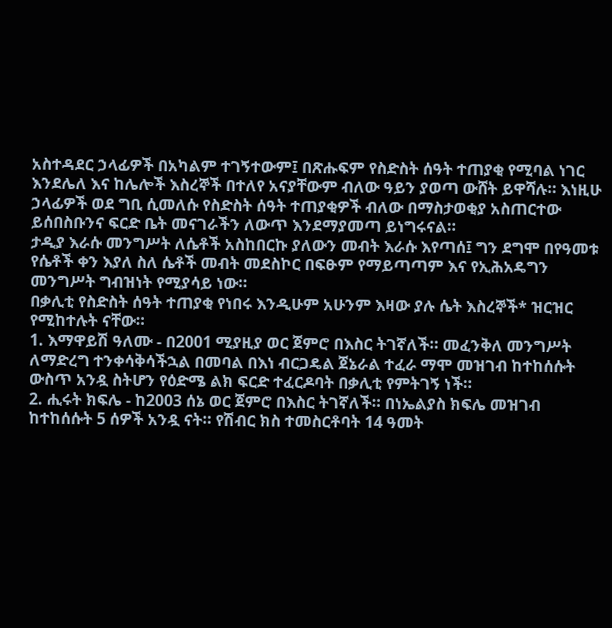አስተዳደር ኃላፊዎች በአካልም ተገኝተውም፤ በጽሑፍም የስድስት ሰዓት ተጠያቂ የሚባል ነገር እንደሌለ እና ከሌሎች እስረኞች በተለየ አናያቸውም ብለው ዓይን ያወጣ ውሸት ይዋሻሉ። እነዚሁ ኃላፊዎች ወደ ግቢ ሲመለሱ የስድስት ሰዓት ተጠያቂዎች ብለው በማስታወቂያ አስጠርተው ይሰበስቡንና ፍርድ ቤት መናገራችን ለውጥ እንደማያመጣ ይነግሩናል።
ታዲያ እራሱ መንግሥት ለሴቶች አስከበርኩ ያለውን መብት እራሱ እየጣሰ፤ ግን ደግሞ በየዓመቱ የሴቶች ቀን እያለ ስለ ሴቶች መብት መደስኮር በፍፁም የማይጣጣም እና የኢሕአዴግን መንግሥት ግብዝነት የሚያሳይ ነው።
በቃሊቲ የስድስት ሰዓት ተጠያቂ የነበሩ እንዲሁም አሁንም እዛው ያሉ ሴት እስረኞች* ዝርዝር የሚከተሉት ናቸው።
1. እማዋይሽ ዓለሙ - በ2001 ሚያዚያ ወር ጀምሮ በእስር ትገኛለች። መፈንቅለ መንግሥት ለማድረግ ተንቀሳቅሳችኋል በመባል በእነ ብርጋዴል ጀኔራል ተፈራ ማሞ መዝገብ ከተከሰሱት ውስጥ አንዷ ስትሆን የዕድሜ ልክ ፍርድ ተፈርዶባት በቃሊቲ የምትገኝ ነች።
2. ሒሩት ክፍሌ - ከ2003 ሰኔ ወር ጀምሮ በእስር ትገኛለች። በነኤልያስ ክፍሌ መዝገብ ከተከሰሱት 5 ሰዎች አንዷ ናት። የሽብር ክስ ተመስርቶባት 14 ዓመት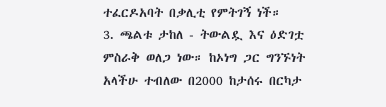ተፈርዶአባት በቃሊቲ የምትገኝ ነች።
3. ጫልቱ ታከለ - ትውልዷ እና ዕድገቷ ምስራቅ ወለጋ ነው። ከኦነግ ጋር ግንኙነት አላችሁ ተብለው በ2000 ከታሰሩ በርካታ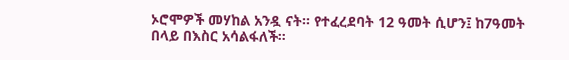ኦሮሞዎች መሃከል አንዷ ናት። የተፈረደባት 12 ዓመት ሲሆን፤ ከ7ዓመት በላይ በእስር አሳልፋለች።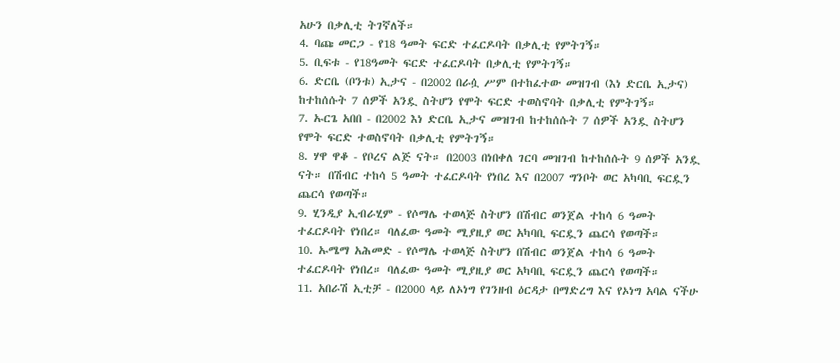አሁን በቃሊቲ ትገኛለች።
4. ባጩ መርጋ - የ18 ዓመት ፍርድ ተፈርዶባት በቃሊቲ የምትገኝ።
5. ቢፍቱ - የ18ዓመት ፍርድ ተፈርዶባት በቃሊቲ የምትገኝ።
6. ድርቤ (ቦንቱ) ኢታና - በ2002 በራሷ ሥም በተከፈተው መዝገብ (እነ ድርቤ ኢታና) ከተከሰሱት 7 ሰዎች አንዷ ስትሆን የሞት ፍርድ ተወስኖባት በቃሊቲ የምትገኝ።
7. ኡርጌ አበበ - በ2002 እነ ድርቤ ኢታና መዝገብ ከተከሰሱት 7 ሰዎች አንዷ ስትሆን የሞት ፍርድ ተወስኖባት በቃሊቲ የምትገኝ።
8. ሃዋ ዋቆ - የቦረና ልጅ ናት። በ2003 በነበቀለ ገርባ መዝገብ ከተከሰሱት 9 ሰዎች አንዷ ናት። በሽብር ተከሳ 5 ዓመት ተፈርዶባት የነበረ እና በ2007 ግንቦት ወር አካባቢ ፍርዷን ጨርሳ የወጣች።
9. ሂንዲያ ኢብራሂም - የሶማሌ ተወላጅ ስትሆን በሽብር ወንጀል ተከሳ 6 ዓመት ተፈርዶባት የነበረ። ባለፈው ዓመት ሚያዚያ ወር አካባቢ ፍርዷን ጨርሳ የወጣች።
10. ኡሜማ አሕመድ - የሶማሌ ተወላጅ ስትሆን በሽብር ወንጀል ተከሳ 6 ዓመት ተፈርዶባት የነበረ። ባለፈው ዓመት ሚያዚያ ወር አካባቢ ፍርዷን ጨርሳ የወጣች።
11. አበራሽ ኢቲቻ - በ2000 ላይ ለኦነግ የገንዘብ ዕርዳታ በማድረግ እና የኦነግ አባል ናችሁ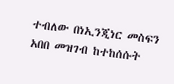ተብለው በነኢንጂነር መስፍን አበበ መዝገብ ከተከሰሱት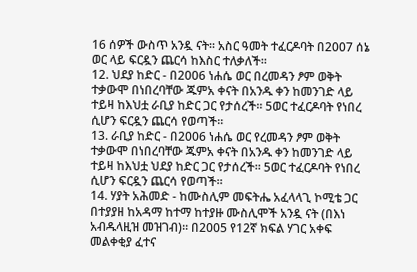16 ሰዎች ውስጥ አንዷ ናት። አስር ዓመት ተፈርዶባት በ2007 ሰኔ ወር ላይ ፍርዷን ጨርሳ ከእስር ተለቃለች።
12. ህደያ ከድር - በ2006 ነሐሴ ወር በረመዳን ፆም ወቅት ተቃውሞ በነበረባቸው ጁምአ ቀናት በአንዱ ቀን ከመንገድ ላይ ተይዛ ከእህቷ ራቢያ ከድር ጋር የታሰረች። 5ወር ተፈርዶባት የነበረ ሲሆን ፍርዷን ጨርሳ የወጣች።
13. ራቢያ ከድር - በ2006 ነሐሴ ወር የረመዳን ፆም ወቅት ተቃውሞ በነበረባቸው ጁምአ ቀናት በአንዱ ቀን ከመንገድ ላይ ተይዛ ከእህቷ ህደያ ከድር ጋር የታሰረች። 5ወር ተፈርዶባት የነበረ ሲሆን ፍርዷን ጨርሳ የወጣች።
14. ሃያት አሕመድ - ከሙስሊም መፍትሔ አፈላላጊ ኮሚቴ ጋር በተያያዘ ከአዳማ ከተማ ከተያዙ ሙስሊሞች አንዷ ናት (በእነ አብዱላዚዝ መዝገብ)። በ2005 የ12ኛ ክፍል ሃገር አቀፍ መልቀቂያ ፈተና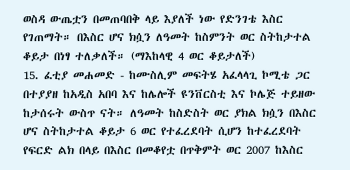ወስዳ ውጤቷን በመጠባበቅ ላይ እያለች ነው የድንገቴ እስር የገጠማት። በእስር ሆና ክሷን ለዓመት ከስምንት ወር ስትከታተል ቆይታ በነፃ ተለቃለች። (ማእከላዊ 4 ወር ቆይታለች)
15. ፈቲያ መሐመድ - ከሙስሊም መፍትሄ አፈላላጊ ኮሚቴ ጋር በተያያዘ ከአዲስ አበባ እና ከሌሎች ዩንቨርስቲ እና ኮሌጅ ተይዘው ከታሰሩት ውስጥ ናት። ለዓመት ከስድስት ወር ያክል ክሷን በእስር ሆና ስትከታተል ቆይታ 6 ወር የተፈረደባት ሲሆን ከተፈረደባት የፍርድ ልክ በላይ በእስር በመቆየቷ በጥቅምት ወር 2007 ከእስር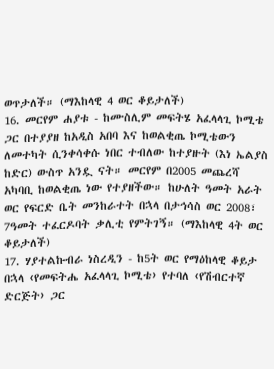ወጥታለች። (ማእከላዊ 4 ወር ቆይታለች)
16. መርየም ሐያቱ - ከሙስሊም መፍትሄ አፈላላጊ ኮሚቴ ጋር በተያያዘ ከአዲስ አበባ እና ከወልቂጤ ኮሚቴውን ለመተካት ሲንቀሳቀሱ ነበር ተብለው ከተያዙት (እነ ኤልያስ ከድር) ውስጥ አንዷ ናት። መርየም በ2005 መጨረሻ አካባቢ ከወልቂጤ ነው የተያዘችው። ከሁለት ዓመት አራት ወር የፍርድ ቤት መንከራተት በኋላ በታኅሳስ ወር 2008፣ 7ዓመት ተፈርዶባት ቃሊቲ የምትገኝ። (ማእከላዊ 4ት ወር ቆይታለች)
17. ሃያተልኩብራ ነስረዲን - ከ5ት ወር የማዕከላዊ ቆይታ በኋላ ‹የመፍትሔ አፈላላጊ ኮሚቴ› የተባለ ‹የሽብርተኛ ድርጅት› ጋር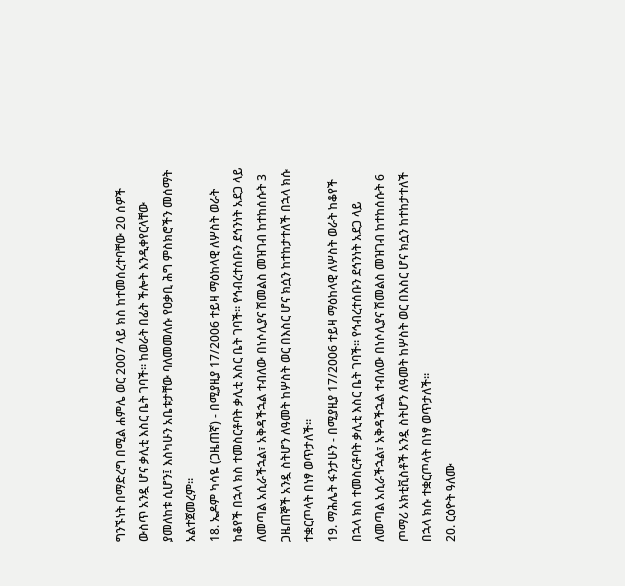ግንኙነት በማድረግ በሚል ሐምሌ ወር 2007 ላይ ክስ ከተመሰረተባቸው 20 ሰዎች ውስጥ አንዷ ሆና ቃሊቲ እስር ቤት ገባች። ከወራት በፊት ችሎት እንዲቀየርላቸው ያመለከቱ ሲሆን፤ እስካሁን አቤቱታቸው ባለመመለሱ የዐቃቢ ሕግ ምስክሮችን መሰማት አልተጀመረም።
18. ኤዶም ካሳዬ (ጋዜጠኛ) - በሚያዚያ 17/2006 ተይዛ ማዕከላዊ ለሦስት ወራት ከቆየች በኋላ ክስ ተመስርቶባት ቃሊቲ እስር ቤት ገባች። የኅብረተሰቡን ደኅንነት አደጋ ላይ ለመጣል አሲራችኋል፣ አቅዳችኋል ተብለው በነሶሊያና ሽመልስ መዝገብ ከተከሰሱት 3 ጋዜጠኞች አንዷ ስትሆን ለዓመት ከሦስት ወር በእስር ሆና ክሷን ከተከታተለች በኋላ ክሱ ተቋርጦላት በነፃ ወጥታለች።
19. ማሕሌት ፋንታሁን - በሚያዚያ 17/2006 ተይዛ ማዕከላዊ ለሦስት ወራት ከቆየች በኋላ ክስ ተመስርቶባት ቃሊቲ እስር ቤት ገባች። የኅብረተሰቡን ደኅንነት አደጋ ላይ ለመጣል አሲራችኋል፣ አቅዳችኋል ተብለው በነሶሊያና ሽመልስ መዝገብ ከተከሰሱት 6 ጦማሪ አክቲቪስቶች አንዷ ስትሆን ለዓመት ከሦስት ወር በእስር ሆና ክሷን ከተከታተለች በኋላ ክሱ ተቋርጦላት በነፃ ወጥታለች።
20. ርዕዮት ዓለሙ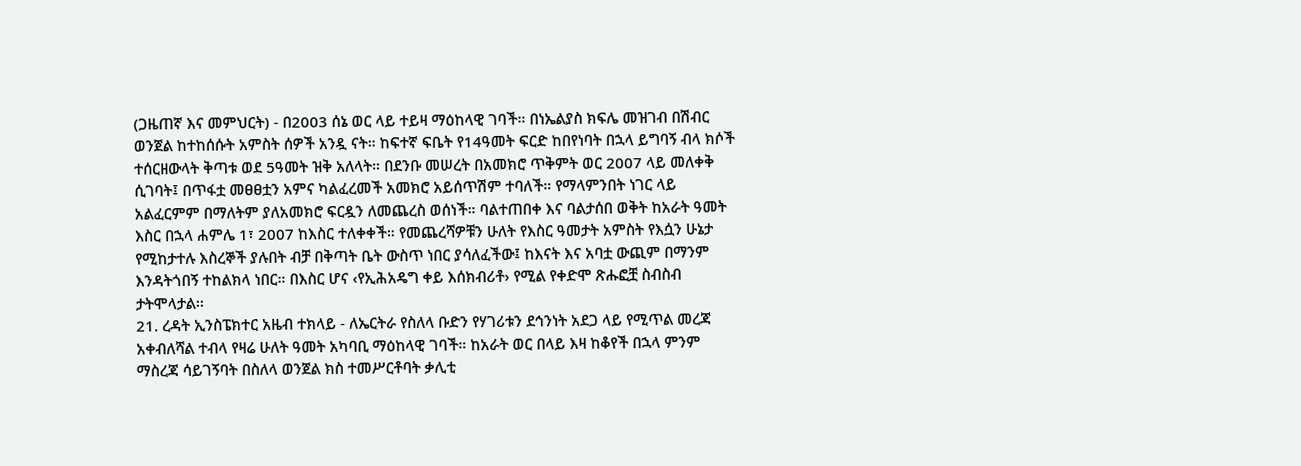(ጋዜጠኛ እና መምህርት) - በ2003 ሰኔ ወር ላይ ተይዛ ማዕከላዊ ገባች። በነኤልያስ ክፍሌ መዝገብ በሽብር ወንጀል ከተከሰሱት አምስት ሰዎች አንዷ ናት። ከፍተኛ ፍቤት የ14ዓመት ፍርድ ከበየነባት በኋላ ይግባኝ ብላ ክሶች ተሰርዘውላት ቅጣቱ ወደ 5ዓመት ዝቅ አለላት። በደንቡ መሠረት በአመክሮ ጥቅምት ወር 2007 ላይ መለቀቅ ሲገባት፤ በጥፋቷ መፀፀቷን አምና ካልፈረመች አመክሮ አይሰጥሽም ተባለች። የማላምንበት ነገር ላይ አልፈርምም በማለትም ያለአመክሮ ፍርዷን ለመጨረስ ወሰነች። ባልተጠበቀ እና ባልታሰበ ወቅት ከአራት ዓመት እስር በኋላ ሐምሌ 1፣ 2007 ከእስር ተለቀቀች። የመጨረሻዎቹን ሁለት የእስር ዓመታት አምስት የእሷን ሁኔታ የሚከታተሉ እስረኞች ያሉበት ብቻ በቅጣት ቤት ውስጥ ነበር ያሳለፈችው፤ ከእናት እና አባቷ ውጪም በማንም እንዳትጎበኝ ተከልክላ ነበር። በእስር ሆና ‹የኢሕአዴግ ቀይ እሰክብሪቶ› የሚል የቀድሞ ጽሑፎቿ ስብስብ ታትሞላታል፡፡
21. ረዳት ኢንስፔክተር አዜብ ተክላይ - ለኤርትራ የስለላ ቡድን የሃገሪቱን ደኅንነት አደጋ ላይ የሚጥል መረጃ አቀብለሻል ተብላ የዛሬ ሁለት ዓመት አካባቢ ማዕከላዊ ገባች። ከአራት ወር በላይ እዛ ከቆየች በኋላ ምንም ማስረጃ ሳይገኝባት በስለላ ወንጀል ክስ ተመሥርቶባት ቃሊቲ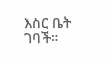እስር ቤት ገባች።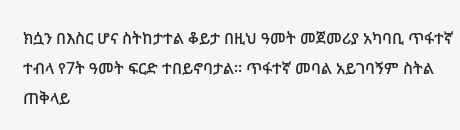ክሷን በእስር ሆና ስትከታተል ቆይታ በዚህ ዓመት መጀመሪያ አካባቢ ጥፋተኛ ተብላ የ7ት ዓመት ፍርድ ተበይኖባታል። ጥፋተኛ መባል አይገባኝም ስትል ጠቅላይ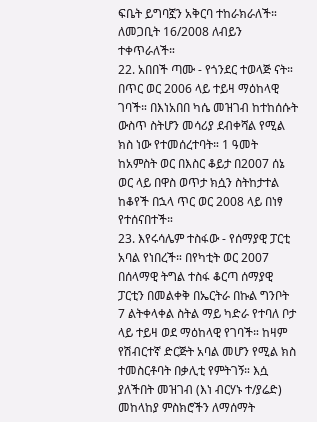ፍቤት ይግባኟን አቅርባ ተከራክራለች። ለመጋቢት 16/2008 ለብይን ተቀጥራለች።
22. አበበች ጣሙ - የጎንደር ተወላጅ ናት። በጥር ወር 2006 ላይ ተይዛ ማዕከላዊ ገባች። በእነአበበ ካሴ መዝገብ ከተከሰሱት ውስጥ ስትሆን መሳሪያ ደብቀሻል የሚል ክስ ነው የተመሰረተባት። 1 ዓመት ከአምስት ወር በእስር ቆይታ በ2007 ሰኔ ወር ላይ በዋስ ወጥታ ክሷን ስትከታተል ከቆየች በኋላ ጥር ወር 2008 ላይ በነፃ የተሰናበተች።
23. እየሩሳሌም ተስፋው - የሰማያዊ ፓርቲ አባል የነበረች። በየካቲት ወር 2007 በሰላማዊ ትግል ተስፋ ቆርጣ ሰማያዊ ፓርቲን በመልቀቅ በኤርትራ በኩል ግንቦት 7 ልትቀላቀል ስትል ማይ ካድራ የተባለ ቦታ ላይ ተይዛ ወደ ማዕከላዊ የገባች። ከዛም የሽብርተኛ ድርጅት አባል መሆን የሚል ክስ ተመስርቶባት በቃሊቲ የምትገኝ። እሷ ያለችበት መዝገብ (እነ ብርሃኑ ተ/ያሬድ) መከላከያ ምስክሮችን ለማሰማት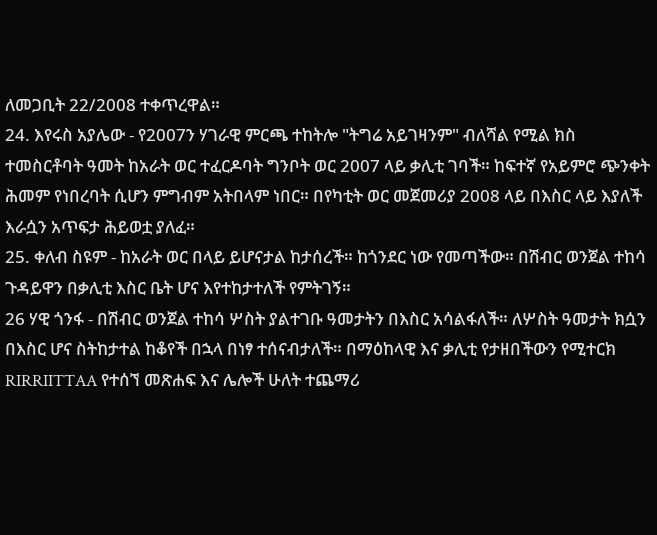ለመጋቢት 22/2008 ተቀጥረዋል።
24. እየሩስ አያሌው - የ2007ን ሃገራዊ ምርጫ ተከትሎ "ትግሬ አይገዛንም" ብለሻል የሚል ክስ ተመስርቶባት ዓመት ከአራት ወር ተፈርዶባት ግንቦት ወር 2007 ላይ ቃሊቲ ገባች። ከፍተኛ የአይምሮ ጭንቀት ሕመም የነበረባት ሲሆን ምግብም አትበላም ነበር። በየካቲት ወር መጀመሪያ 2008 ላይ በእስር ላይ እያለች እራሷን አጥፍታ ሕይወቷ ያለፈ።
25. ቀለብ ስዩም - ከአራት ወር በላይ ይሆናታል ከታሰረች። ከጎንደር ነው የመጣችው። በሽብር ወንጀል ተከሳ ጉዳይዋን በቃሊቲ እስር ቤት ሆና እየተከታተለች የምትገኝ።
26 ሃዊ ጎንፋ - በሽብር ወንጀል ተከሳ ሦስት ያልተገቡ ዓመታትን በእስር አሳልፋለች። ለሦስት ዓመታት ክሷን በእስር ሆና ስትከታተል ከቆየች በኋላ በነፃ ተሰናብታለች። በማዕከላዊ እና ቃሊቲ የታዘበችውን የሚተርክ RIRRIITTAA የተሰኘ መጽሐፍ እና ሌሎች ሁለት ተጨማሪ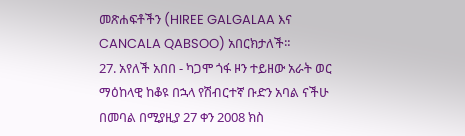መጽሐፍቶችን (HIREE GALGALAA እና CANCALA QABSOO) አበርክታለች።
27. አየለች አበበ - ካጋሞ ጎፋ ዞን ተይዘው አራት ወር ማዕከላዊ ከቆዩ በኋላ የሽብርተኛ ቡድን አባል ናችሁ በመባል በሚያዚያ 27 ቀን 2008 ክስ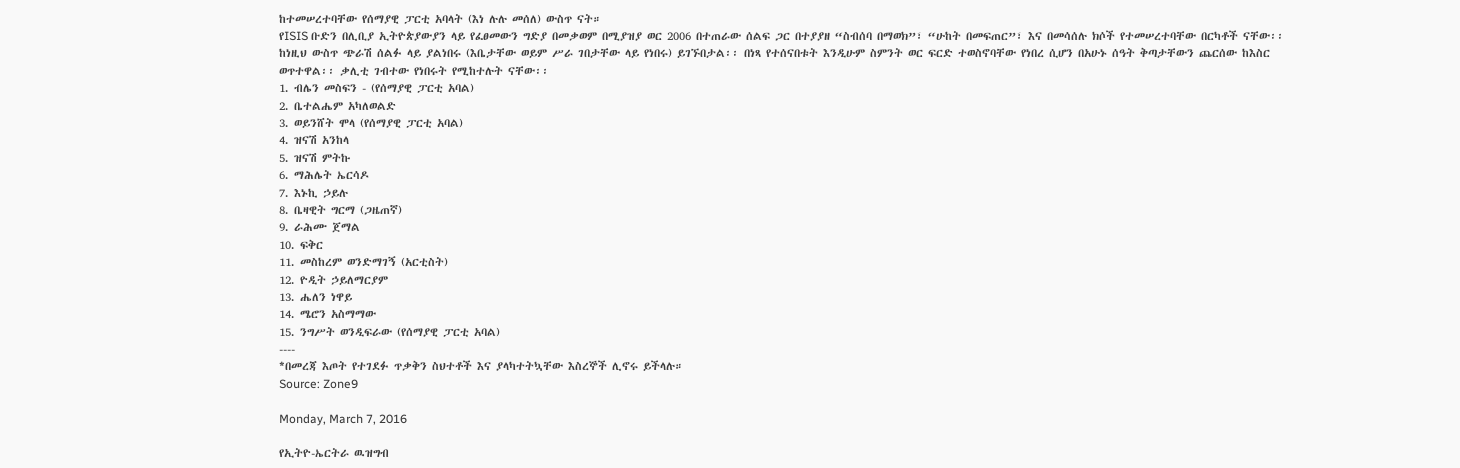ከተመሠረተባቸው የሰማያዊ ፓርቲ አባላት (እነ ሉሉ መሰለ) ውስጥ ናት።
የISIS ቡድን በሊቢያ ኢትዮጵያውያን ላይ የፈፀመውን ግድያ በመቃወም በሚያዝያ ወር 2006 በተጠራው ሰልፍ ጋር በተያያዘ “ስብሰባ በማወክ”፣ “ሁከት በመፍጠር”፣ እና በመሳሰሉ ክሶች የተመሠረተባቸው በርካቶች ናቸው፡፡ ከነዚህ ውስጥ ጭራሽ ሰልፉ ላይ ያልነበሩ (እቤታቸው ወይም ሥራ ገበታቸው ላይ የነበሩ) ይገኙበታል፡፡ በነጻ የተሰናበቱት እንዲሁም ስምንት ወር ፍርድ ተወስኖባቸው የነበረ ሲሆን በአሁኑ ሰዓት ቅጣታቸውን ጨርሰው ከእስር ወጥተዋል፡፡ ቃሊቲ ገብተው የነበሩት የሚከተሉት ናቸው፡፡
1. ብሌን መስፍን - (የሰማያዊ ፓርቲ አባል)
2. ቤተልሔም አካለወልድ
3. ወይንሸት ሞላ (የሰማያዊ ፓርቲ አባል)
4. ዝናሽ አንከላ
5. ዝናሽ ምትኩ
6. ማሕሌት ኤርሳዶ
7. እኑኪ ኃይሉ
8. ቤዛዊት ግርማ (ጋዜጠኛ)
9. ራሕሙ ጀማል
10. ፍቅር
11. መስከረም ወንድማገኝ (አርቲስት)
12. ዮዲት ኃይለማርያም
13. ሔለን ነዋይ
14. ሜሮን አስማማው
15. ንግሥት ወንዲፍራው (የሰማያዊ ፓርቲ አባል)
----
*በመረጃ እጦት የተገደፉ ጥቃቅን ስህተቶች እና ያላካተትኳቸው እስረኞች ሊኖሩ ይችላሉ።
Source: Zone9

Monday, March 7, 2016

የኢትዮ-ኤርትራ ዉዝግብ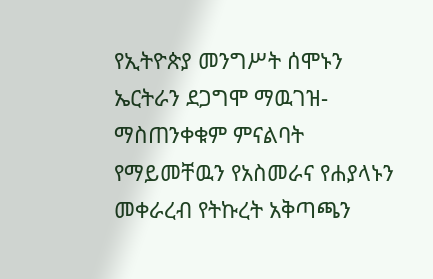የኢትዮጵያ መንግሥት ሰሞኑን ኤርትራን ደጋግሞ ማዉገዝ-ማስጠንቀቁም ምናልባት የማይመቸዉን የአስመራና የሐያላኑን መቀራረብ የትኩረት አቅጣጫን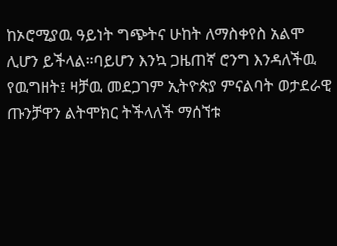ከኦሮሚያዉ ዓይነት ግጭትና ሁከት ለማስቀየስ አልሞ ሊሆን ይችላል።ባይሆን እንኳ ጋዜጠኛ ሮንግ እንዳለችዉ የዉግዘት፤ ዛቻዉ መደጋገም ኢትዮጵያ ምናልባት ወታደራዊ ጡንቻዋን ልትሞክር ትችላለች ማሰኘቱ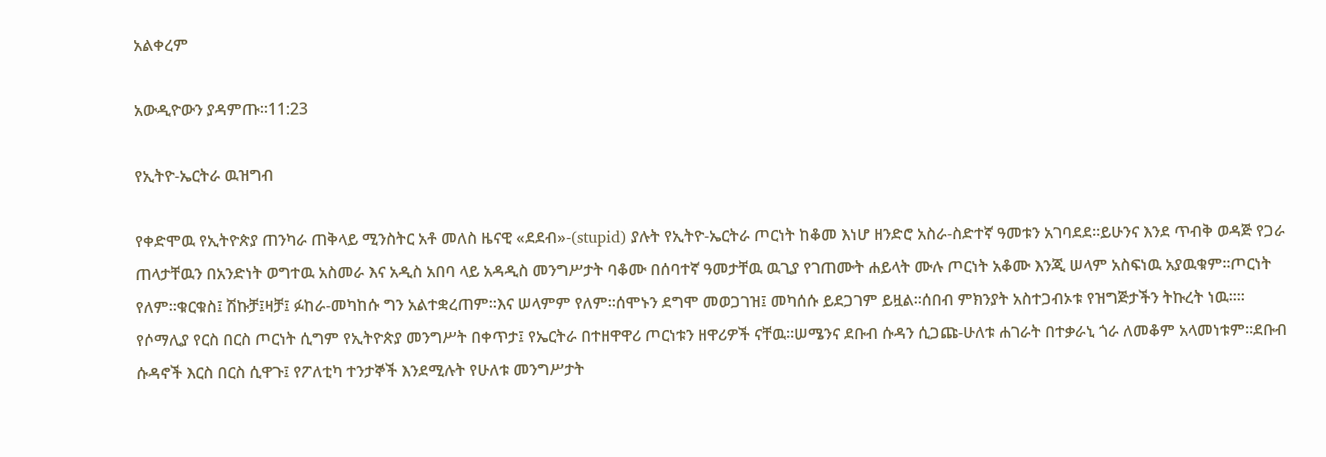አልቀረም

አውዲዮውን ያዳምጡ።11:23

የኢትዮ-ኤርትራ ዉዝግብ

የቀድሞዉ የኢትዮጵያ ጠንካራ ጠቅላይ ሚንስትር አቶ መለስ ዜናዊ «ደደብ»-(stupid) ያሉት የኢትዮ-ኤርትራ ጦርነት ከቆመ እነሆ ዘንድሮ አስራ-ስድተኛ ዓመቱን አገባደደ።ይሁንና እንደ ጥብቅ ወዳጅ የጋራ ጠላታቸዉን በአንድነት ወግተዉ አስመራ እና አዲስ አበባ ላይ አዳዲስ መንግሥታት ባቆሙ በሰባተኛ ዓመታቸዉ ዉጊያ የገጠሙት ሐይላት ሙሉ ጦርነት አቆሙ እንጂ ሠላም አስፍነዉ አያዉቁም።ጦርነት የለም።ቁርቁስ፤ ሽኩቻ፤ዛቻ፤ ፉከራ-መካከሱ ግን አልተቋረጠም።እና ሠላምም የለም።ሰሞኑን ደግሞ መወጋገዝ፤ መካሰሱ ይደጋገም ይዟል።ሰበብ ምክንያት አስተጋብኦቱ የዝግጅታችን ትኩረት ነዉ።።
የሶማሊያ የርስ በርስ ጦርነት ሲግም የኢትዮጵያ መንግሥት በቀጥታ፤ የኤርትራ በተዘዋዋሪ ጦርነቱን ዘዋሪዎች ናቸዉ።ሠሜንና ደቡብ ሱዳን ሲጋጩ-ሁለቱ ሐገራት በተቃራኒ ጎራ ለመቆም አላመነቱም።ደቡብ ሱዳኖች እርስ በርስ ሲዋጉ፤ የፖለቲካ ተንታኞች እንደሚሉት የሁለቱ መንግሥታት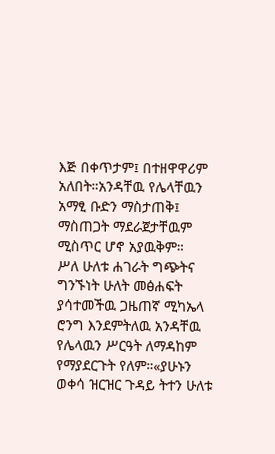እጅ በቀጥታም፤ በተዘዋዋሪም አለበት።አንዳቸዉ የሌላቸዉን አማፂ ቡድን ማስታጠቅ፤ ማስጠጋት ማደራጀታቸዉም ሚስጥር ሆኖ አያዉቅም።
ሥለ ሁለቱ ሐገራት ግጭትና ግንኙነት ሁለት መፅሐፍት ያሳተመችዉ ጋዜጠኛ ሚካኤላ ሮንግ እንደምትለዉ አንዳቸዉ የሌላዉን ሥርዓት ለማዳከም የማያደርጉት የለም።«ያሁኑን ወቀሳ ዝርዝር ጉዳይ ትተን ሁለቱ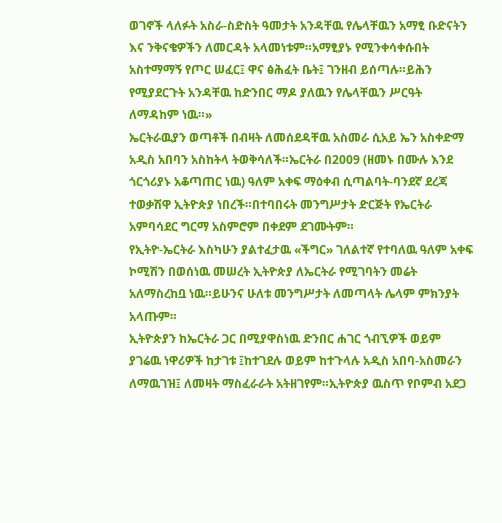ወገኖች ላለፉት አስራ-ስድስት ዓመታት አንዳቸዉ የሌላቸዉን አማፂ ቡድናትን እና ንቅናቄዎችን ለመርዳት አላመነቱም።አማፂያኑ የሚንቀሳቀሱበት አስተማማኝ የጦር ሠፈር፤ ዋና ፅሕፈት ቤት፤ ገንዘብ ይሰጣሉ።ይሕን የሚያደርጉት አንዳቸዉ ከድንበር ማዶ ያለዉን የሌላቸዉን ሥርዓት ለማዳከም ነዉ።»
ኤርትራዉያን ወጣቶች በብዛት ለመሰደዳቸዉ አስመራ ሲአይ ኤን አስቀድማ አዲስ አበባን አስከትላ ትወቅሳለች።ኤርትራ በ2009 (ዘመኑ በሙሉ እንደ ጎርጎሪያኑ አቆጣጠር ነዉ) ዓለም አቀፍ ማዕቀብ ሲጣልባት-ባንደኛ ደረጃ ተወቃሽዋ ኢትዮጵያ ነበረች።በተባበሩት መንግሥታት ድርጅት የኤርትራ አምባሳደር ግርማ አስምሮም በቀደም ደገሙትም።
የኢትዮ-ኤርትራ እስካሁን ያልተፈታዉ «ችግር» ገለልተኛ የተባለዉ ዓለም አቀፍ ኮሚሽን በወሰነዉ መሠረት ኢትዮጵያ ለኤርትራ የሚገባትን መሬት አለማስረከቧ ነዉ።ይሁንና ሁለቱ መንግሥታት ለመጣላት ሌላም ምክንያት አላጡም።
ኢትዮጵያን ከኤርትራ ጋር በሚያዋስነዉ ድንበር ሐገር ጎብኚዎች ወይም ያገሬዉ ነዋሪዎች ከታገቱ ፤ከተገደሉ ወይም ከተጉላሉ አዲስ አበባ-አስመራን ለማዉገዝ፤ ለመዛት ማስፈራራት አትዘገየም።ኢትዮጵያ ዉስጥ የቦምብ አደጋ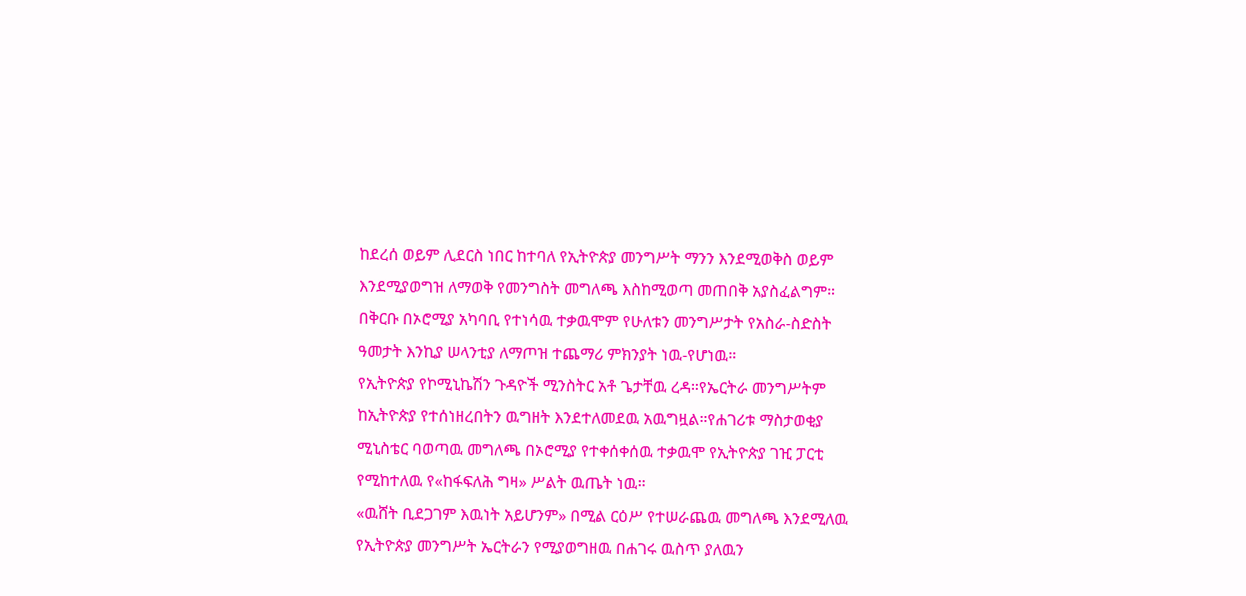ከደረሰ ወይም ሊደርስ ነበር ከተባለ የኢትዮጵያ መንግሥት ማንን እንደሚወቅስ ወይም እንደሚያወግዝ ለማወቅ የመንግስት መግለጫ እስከሚወጣ መጠበቅ አያስፈልግም።
በቅርቡ በኦሮሚያ አካባቢ የተነሳዉ ተቃዉሞም የሁለቱን መንግሥታት የአስራ-ስድስት ዓመታት እንኪያ ሠላንቲያ ለማጦዝ ተጨማሪ ምክንያት ነዉ-የሆነዉ።
የኢትዮጵያ የኮሚኒኬሽን ጉዳዮች ሚንስትር አቶ ጌታቸዉ ረዳ።የኤርትራ መንግሥትም ከኢትዮጵያ የተሰነዘረበትን ዉግዘት እንደተለመደዉ አዉግዟል።የሐገሪቱ ማስታወቂያ ሚኒስቴር ባወጣዉ መግለጫ በኦሮሚያ የተቀሰቀሰዉ ተቃዉሞ የኢትዮጵያ ገዢ ፓርቲ የሚከተለዉ የ«ከፋፍለሕ ግዛ» ሥልት ዉጤት ነዉ።
«ዉሸት ቢደጋገም እዉነት አይሆንም» በሚል ርዕሥ የተሠራጨዉ መግለጫ እንደሚለዉ የኢትዮጵያ መንግሥት ኤርትራን የሚያወግዘዉ በሐገሩ ዉስጥ ያለዉን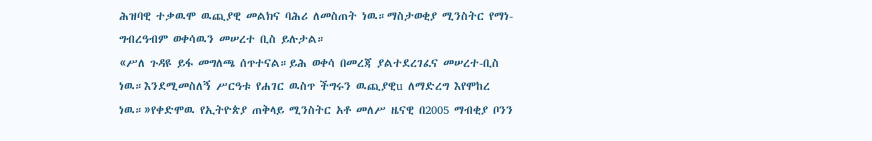ሕዝባዊ ተቃዉሞ ዉጪያዊ መልክና ባሕሪ ለመስጠት ነዉ።ማስታወቂያ ሚንስትር የማነ-ግብረዓብም ወቀሳዉን መሠረተ ቢስ ይሉታል።
«ሥለ ጉዳዩ ይፋ መግለጫ ሰጥተናል።ይሕ ወቀሳ በመረጃ ያልተደረገፈና መሠረተ-ቢስ ነዉ።እንደሚመስለኝ ሥርዓቱ የሐገር ዉስጥ ችግሩን ዉጪያዊu ለማድረግ እየሞከረ ነዉ።»የቀድሞዉ የኢትዮጵያ ጠቅላይ ሚንስትር አቶ መለሥ ዜናዊ በ2005 ማብቂያ ቦንን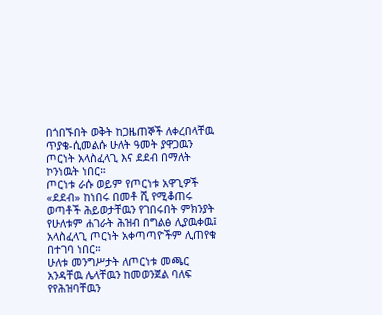በጎበኙበት ወቅት ከጋዜጠኞች ለቀረበላቸዉ ጥያቄ-ሲመልሱ ሁለት ዓመት ያዋጋዉን ጦርነት አላስፈላጊ እና ደደብ በማለት ኮንነዉት ነበር።
ጦርነቱ ራሱ ወይም የጦርነቱ አዋጊዎች «ደደብ» ከነበሩ በመቶ ሺ የሚቆጠሩ ወጣቶች ሕይወታቸዉን የገበሩበት ምክንያት የሁለቱም ሐገራት ሕዝብ በግልፅ ሊያዉቀዉ፤ አላስፈላጊ ጦርነት አቀጣጣዮችም ሊጠየቁ በተገባ ነበር።
ሁለቱ መንግሥታት ለጦርነቱ መጫር አንዳቸዉ ሌላቸዉን ከመወንጀል ባለፍ የየሕዝባቸዉን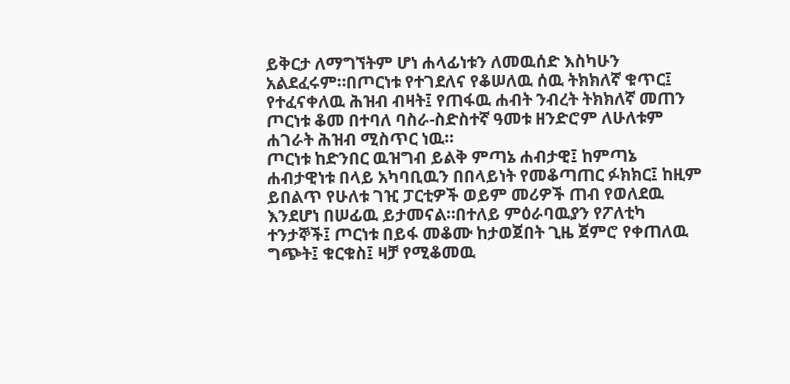ይቅርታ ለማግኘትም ሆነ ሐላፊነቱን ለመዉሰድ እስካሁን አልደፈሩም።በጦርነቱ የተገደለና የቆሠለዉ ሰዉ ትክክለኛ ቁጥር፤ የተፈናቀለዉ ሕዝብ ብዛት፤ የጠፋዉ ሐብት ንብረት ትክክለኛ መጠን ጦርነቱ ቆመ በተባለ ባስራ-ስድስተኛ ዓመቱ ዘንድሮም ለሁለቱም ሐገራት ሕዝብ ሚስጥር ነዉ።
ጦርነቱ ከድንበር ዉዝግብ ይልቅ ምጣኔ ሐብታዊ፤ ከምጣኔ ሐብታዊነቱ በላይ አካባቢዉን በበላይነት የመቆጣጠር ፉክክር፤ ከዚም ይበልጥ የሁለቱ ገዢ ፓርቲዎች ወይም መሪዎች ጠብ የወለደዉ እንደሆነ በሠፊዉ ይታመናል።በተለይ ምዕራባዉያን የፖለቲካ ተንታኞች፤ ጦርነቱ በይፋ መቆሙ ከታወጀበት ጊዜ ጀምሮ የቀጠለዉ ግጭት፤ ቁርቁስ፤ ዛቻ የሚቆመዉ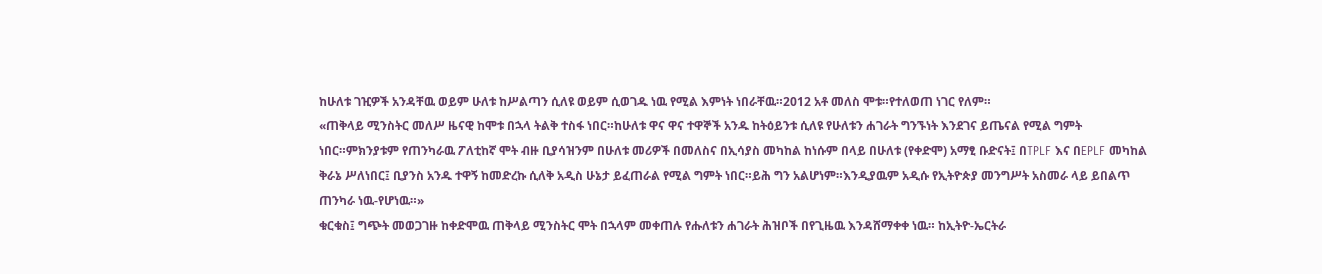ከሁለቱ ገዢዎች አንዳቸዉ ወይም ሁለቱ ከሥልጣን ሲለዩ ወይም ሲወገዱ ነዉ የሚል እምነት ነበራቸዉ።2012 አቶ መለስ ሞቱ።የተለወጠ ነገር የለም።
«ጠቅላይ ሚንስትር መለሥ ዜናዊ ከሞቱ በኋላ ትልቅ ተስፋ ነበር።ከሁለቱ ዋና ዋና ተዋኞች አንዱ ከትዕይንቱ ሲለዩ የሁለቱን ሐገራት ግንኙነት እንደገና ይጤናል የሚል ግምት ነበር።ምክንያቱም የጠንካራዉ ፖለቲከኛ ሞት ብዙ ቢያሳዝንም በሁለቱ መሪዎች በመለስና በኢሳያስ መካከል ከነሱም በላይ በሁለቱ (የቀድሞ) አማፂ ቡድናት፤ በTPLF እና በEPLF መካከል ቅራኔ ሥለነበር፤ ቢያንስ አንዱ ተዋኝ ከመድረኩ ሲለቅ አዲስ ሁኔታ ይፈጠራል የሚል ግምት ነበር።ይሕ ግን አልሆነም።እንዲያዉም አዲሱ የኢትዮጵያ መንግሥት አስመራ ላይ ይበልጥ ጠንካራ ነዉ-የሆነዉ።»
ቁርቁስ፤ ግጭት መወጋገዙ ከቀድሞዉ ጠቅላይ ሚንስትር ሞት በኋላም መቀጠሉ የሑለቱን ሐገራት ሕዝቦች በየጊዜዉ እንዳሸማቀቀ ነዉ። ከኢትዮ-ኤርትራ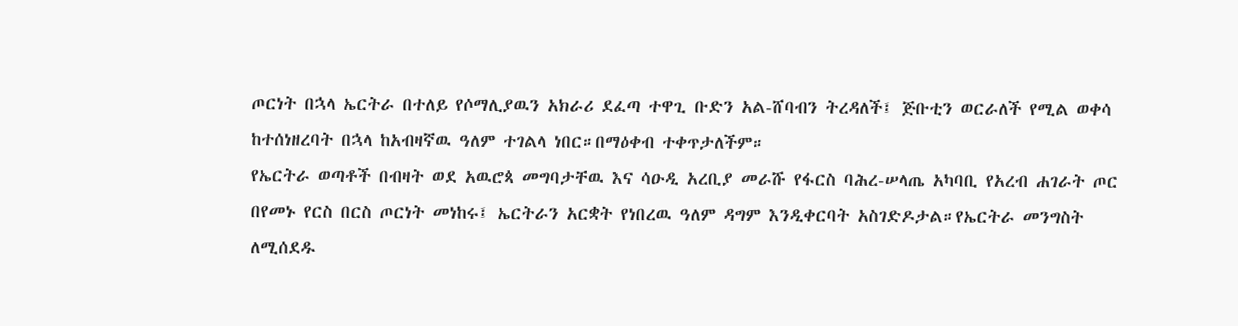ጦርነት በኋላ ኤርትራ በተለይ የሶማሊያዉን አክራሪ ደፈጣ ተዋጊ ቡድን አል-ሸባብን ትረዳለች፤ ጅቡቲን ወርራለች የሚል ወቀሳ ከተሰነዘረባት በኋላ ከአብዛኛዉ ዓለም ተገልላ ነበር።በማዕቀብ ተቀጥታለችም።
የኤርትራ ወጣቶች በብዛት ወደ አዉሮጳ መግባታቸዉ እና ሳዑዲ አረቢያ መራሹ የፋርስ ባሕረ-ሠላጤ አካባቢ የአረብ ሐገራት ጦር በየመኑ የርስ በርስ ጦርነት መነከሩ፤ ኤርትራን አርቋት የነበረዉ ዓለም ዳግም እንዲቀርባት አስገድዶታል።የኤርትራ መንግስት ለሚሰደዱ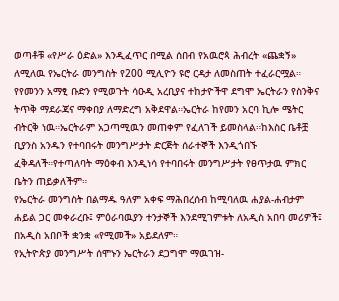ወጣቶቹ «የሥራ ዕድል» እንዲፈጥር በሚል ሰበብ የአዉሮጳ ሕብረት «ጨቋኝ» ለሚለዉ የኤርትራ መንግስት የ200 ሚሊዮን ዩሮ ርዳታ ለመስጠት ተፈራርሟል።
የየመንን አማፂ ቡድን የሚወጉት ሳዑዲ አረቢያና ተከታዮችዋ ደግሞ ኤርትራን የስንቅና ትጥቅ ማደራጃና ማቀበያ ለማድረግ አቅደዋል።ኤርትራ ከየመን አርባ ኪሎ ሜትር ብትርቅ ነዉ።ኤርትራም አጋጣሚዉን መጠቀም የፈለገች ይመስላል።ከእስር ቤቶቿ ቢያንስ አንዱን የተባበሩት መንግሥታት ድርጅት ሰራተኞች እንዲጎበኙ ፈቅዳለች።የተጣለባት ማዕቀብ እንዲነሳ የተባበሩት መንግሥታት የፀጥታዉ ምክር ቤትን ጠይቃለችም።
የኤርትራ መንግስት በልማዱ ዓለም አቀፍ ማሕበረሰብ ከሚባለዉ ሐያል-ሐብታም ሐይል ጋር መቀራረቡ፤ ምዕራባዉያን ተንታኞች እንደሚገምቱት ለአዲስ አበባ መሪዎች፤ በአዲስ አበቦች ቋንቋ «የሚመች» አይደለም።
የኢትዮጵያ መንግሥት ሰሞኑን ኤርትራን ደጋግሞ ማዉገዝ-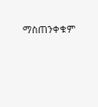ማስጠንቀቁም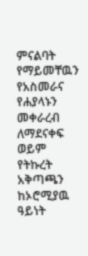ምናልባት የማይመቸዉን የአስመራና የሐያላኑን መቀራረብ ለማደናቀፍ ወይም የትኩረት አቅጣጫን ከኦሮሚያዉ ዓይነት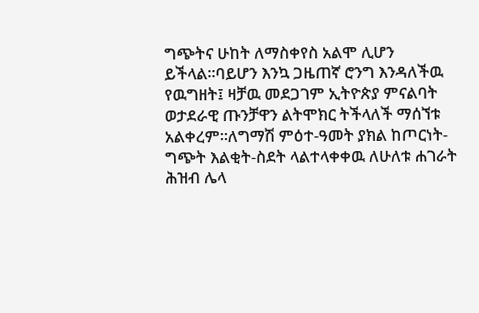ግጭትና ሁከት ለማስቀየስ አልሞ ሊሆን ይችላል።ባይሆን እንኳ ጋዜጠኛ ሮንግ እንዳለችዉ የዉግዘት፤ ዛቻዉ መደጋገም ኢትዮጵያ ምናልባት ወታደራዊ ጡንቻዋን ልትሞክር ትችላለች ማሰኘቱ አልቀረም።ለግማሽ ምዕተ-ዓመት ያክል ከጦርነት-ግጭት እልቂት-ስደት ላልተላቀቀዉ ለሁለቱ ሐገራት ሕዝብ ሌላ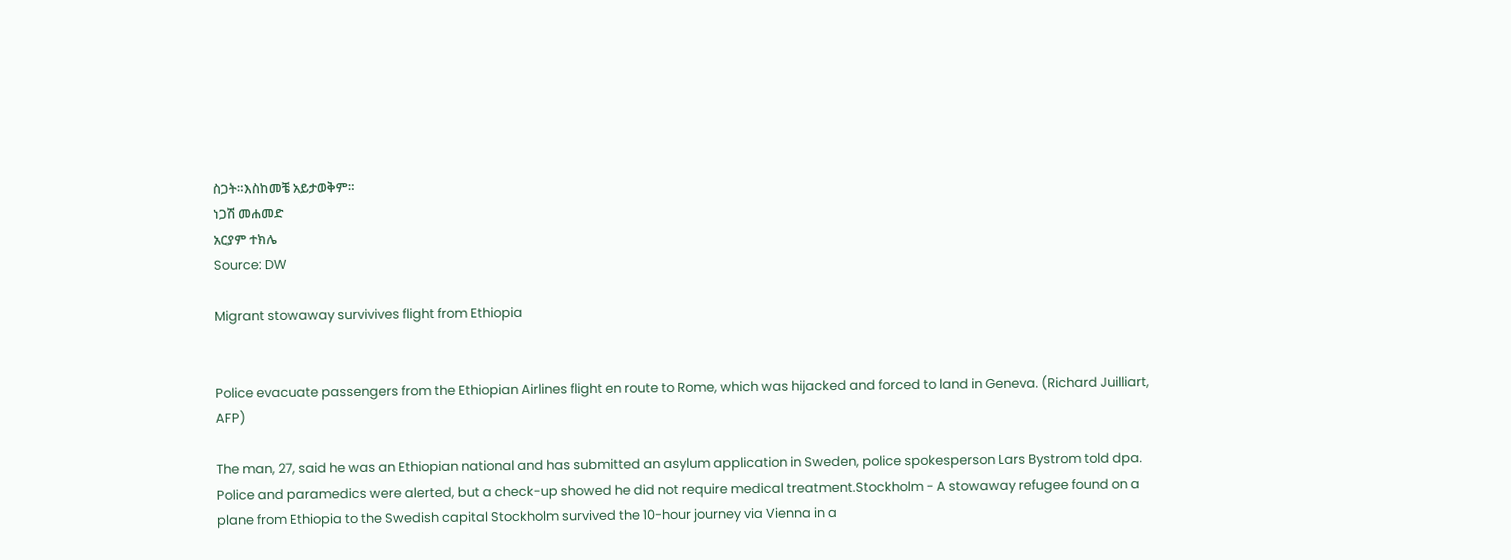ስጋት።እስከመቼ አይታወቅም።
ነጋሽ መሐመድ
አርያም ተክሌ
Source: DW

Migrant stowaway survivives flight from Ethiopia


Police evacuate passengers from the Ethiopian Airlines flight en route to Rome, which was hijacked and forced to land in Geneva. (Richard Juilliart, AFP)

The man, 27, said he was an Ethiopian national and has submitted an asylum application in Sweden, police spokesperson Lars Bystrom told dpa. Police and paramedics were alerted, but a check-up showed he did not require medical treatment.Stockholm - A stowaway refugee found on a plane from Ethiopia to the Swedish capital Stockholm survived the 10-hour journey via Vienna in a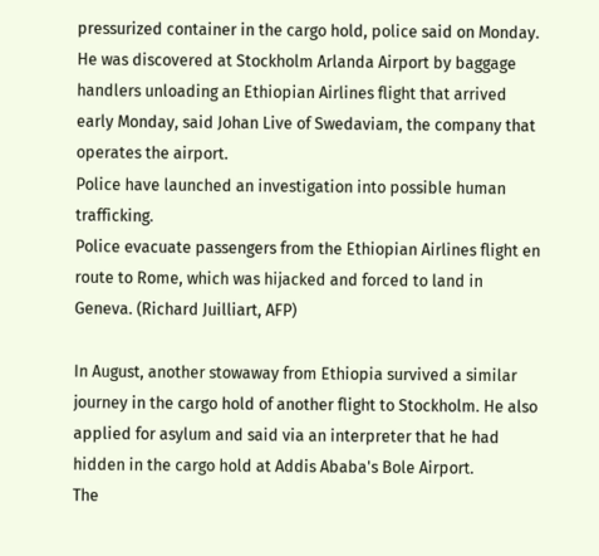pressurized container in the cargo hold, police said on Monday.
He was discovered at Stockholm Arlanda Airport by baggage handlers unloading an Ethiopian Airlines flight that arrived early Monday, said Johan Live of Swedaviam, the company that operates the airport.
Police have launched an investigation into possible human trafficking.
Police evacuate passengers from the Ethiopian Airlines flight en route to Rome, which was hijacked and forced to land in Geneva. (Richard Juilliart, AFP)

In August, another stowaway from Ethiopia survived a similar journey in the cargo hold of another flight to Stockholm. He also applied for asylum and said via an interpreter that he had hidden in the cargo hold at Addis Ababa's Bole Airport.
The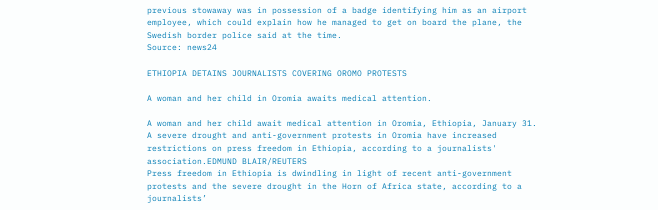previous stowaway was in possession of a badge identifying him as an airport employee, which could explain how he managed to get on board the plane, the Swedish border police said at the time.
Source: news24

ETHIOPIA DETAINS JOURNALISTS COVERING OROMO PROTESTS

A woman and her child in Oromia awaits medical attention.

A woman and her child await medical attention in Oromia, Ethiopia, January 31. A severe drought and anti-government protests in Oromia have increased restrictions on press freedom in Ethiopia, according to a journalists' association.EDMUND BLAIR/REUTERS
Press freedom in Ethiopia is dwindling in light of recent anti-government protests and the severe drought in the Horn of Africa state, according to a journalists’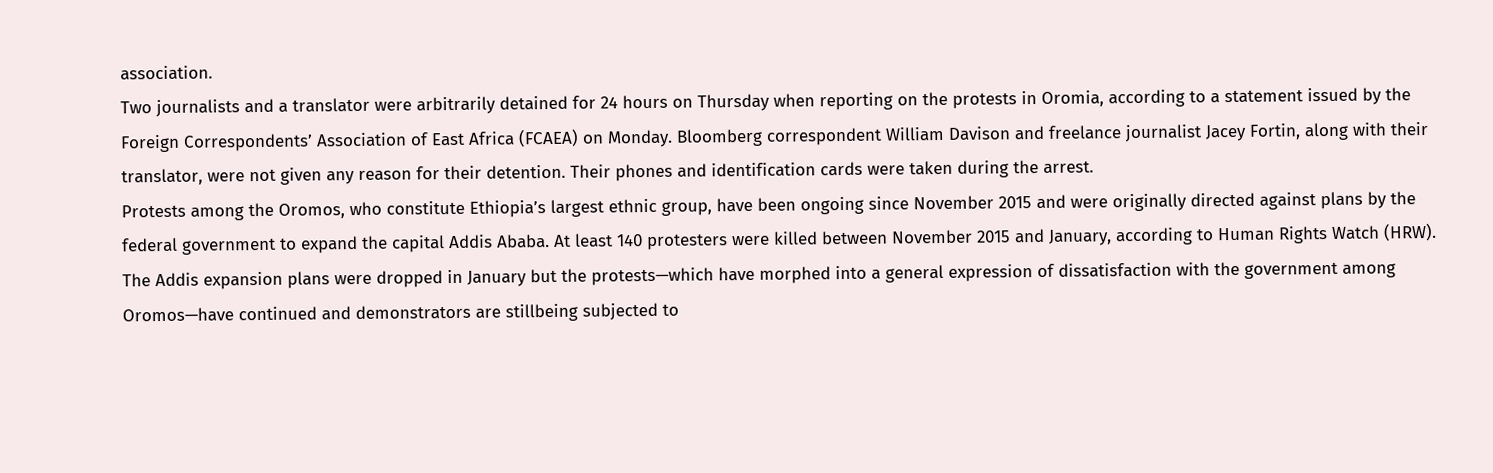association.
Two journalists and a translator were arbitrarily detained for 24 hours on Thursday when reporting on the protests in Oromia, according to a statement issued by the Foreign Correspondents’ Association of East Africa (FCAEA) on Monday. Bloomberg correspondent William Davison and freelance journalist Jacey Fortin, along with their translator, were not given any reason for their detention. Their phones and identification cards were taken during the arrest.
Protests among the Oromos, who constitute Ethiopia’s largest ethnic group, have been ongoing since November 2015 and were originally directed against plans by the federal government to expand the capital Addis Ababa. At least 140 protesters were killed between November 2015 and January, according to Human Rights Watch (HRW). The Addis expansion plans were dropped in January but the protests—which have morphed into a general expression of dissatisfaction with the government among Oromos—have continued and demonstrators are stillbeing subjected to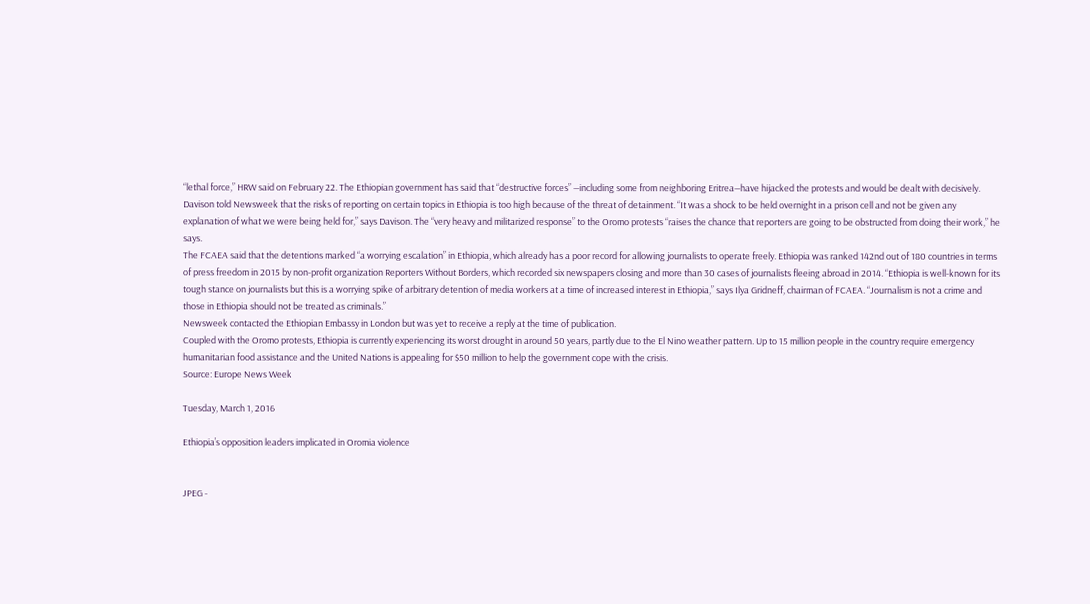“lethal force,” HRW said on February 22. The Ethiopian government has said that “destructive forces” —including some from neighboring Eritrea—have hijacked the protests and would be dealt with decisively.
Davison told Newsweek that the risks of reporting on certain topics in Ethiopia is too high because of the threat of detainment. “It was a shock to be held overnight in a prison cell and not be given any explanation of what we were being held for,” says Davison. The “very heavy and militarized response” to the Oromo protests “raises the chance that reporters are going to be obstructed from doing their work,” he says.
The FCAEA said that the detentions marked “a worrying escalation” in Ethiopia, which already has a poor record for allowing journalists to operate freely. Ethiopia was ranked 142nd out of 180 countries in terms of press freedom in 2015 by non-profit organization Reporters Without Borders, which recorded six newspapers closing and more than 30 cases of journalists fleeing abroad in 2014. “Ethiopia is well-known for its tough stance on journalists but this is a worrying spike of arbitrary detention of media workers at a time of increased interest in Ethiopia,” says Ilya Gridneff, chairman of FCAEA. “Journalism is not a crime and those in Ethiopia should not be treated as criminals.”
Newsweek contacted the Ethiopian Embassy in London but was yet to receive a reply at the time of publication.
Coupled with the Oromo protests, Ethiopia is currently experiencing its worst drought in around 50 years, partly due to the El Nino weather pattern. Up to 15 million people in the country require emergency humanitarian food assistance and the United Nations is appealing for $50 million to help the government cope with the crisis.
Source: Europe News Week

Tuesday, March 1, 2016

Ethiopia’s opposition leaders implicated in Oromia violence


JPEG -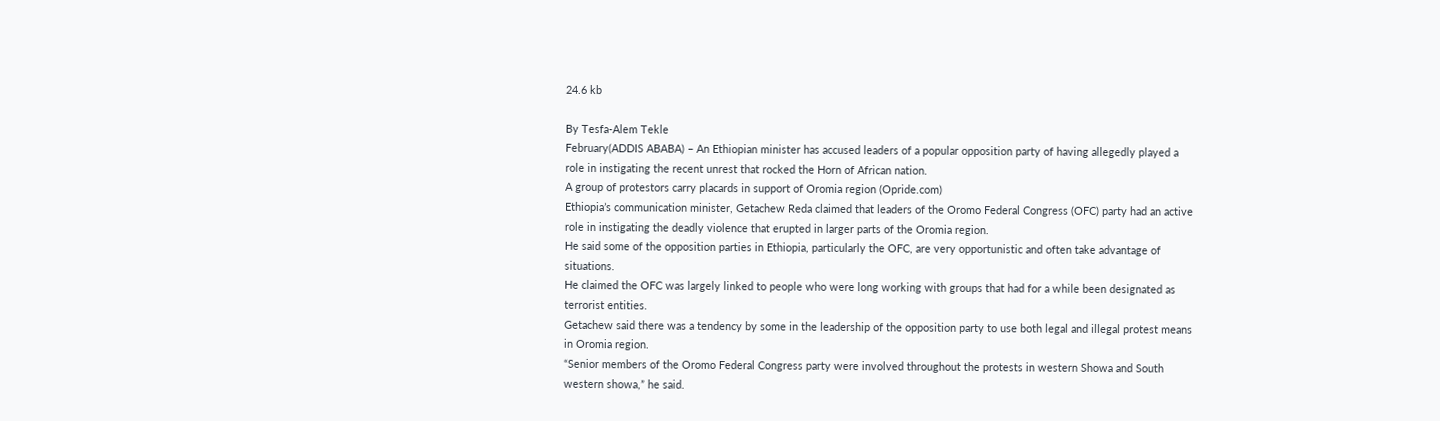24.6 kb

By Tesfa-Alem Tekle
February(ADDIS ABABA) – An Ethiopian minister has accused leaders of a popular opposition party of having allegedly played a role in instigating the recent unrest that rocked the Horn of African nation.
A group of protestors carry placards in support of Oromia region (Opride.com)
Ethiopia’s communication minister, Getachew Reda claimed that leaders of the Oromo Federal Congress (OFC) party had an active role in instigating the deadly violence that erupted in larger parts of the Oromia region.
He said some of the opposition parties in Ethiopia, particularly the OFC, are very opportunistic and often take advantage of situations.
He claimed the OFC was largely linked to people who were long working with groups that had for a while been designated as terrorist entities.
Getachew said there was a tendency by some in the leadership of the opposition party to use both legal and illegal protest means in Oromia region.
“Senior members of the Oromo Federal Congress party were involved throughout the protests in western Showa and South western showa,” he said.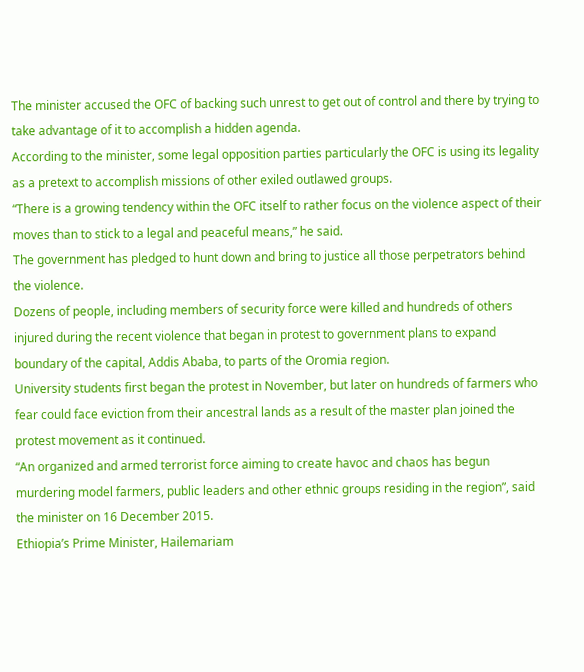The minister accused the OFC of backing such unrest to get out of control and there by trying to take advantage of it to accomplish a hidden agenda.
According to the minister, some legal opposition parties particularly the OFC is using its legality as a pretext to accomplish missions of other exiled outlawed groups.
“There is a growing tendency within the OFC itself to rather focus on the violence aspect of their moves than to stick to a legal and peaceful means,” he said.
The government has pledged to hunt down and bring to justice all those perpetrators behind the violence.
Dozens of people, including members of security force were killed and hundreds of others injured during the recent violence that began in protest to government plans to expand boundary of the capital, Addis Ababa, to parts of the Oromia region.
University students first began the protest in November, but later on hundreds of farmers who fear could face eviction from their ancestral lands as a result of the master plan joined the protest movement as it continued.
“An organized and armed terrorist force aiming to create havoc and chaos has begun murdering model farmers, public leaders and other ethnic groups residing in the region”, said the minister on 16 December 2015.
Ethiopia’s Prime Minister, Hailemariam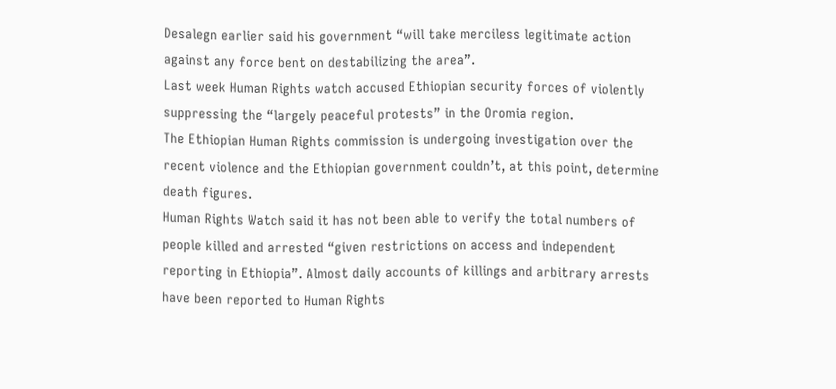Desalegn earlier said his government “will take merciless legitimate action against any force bent on destabilizing the area”.
Last week Human Rights watch accused Ethiopian security forces of violently suppressing the “largely peaceful protests” in the Oromia region.
The Ethiopian Human Rights commission is undergoing investigation over the recent violence and the Ethiopian government couldn’t, at this point, determine death figures.
Human Rights Watch said it has not been able to verify the total numbers of people killed and arrested “given restrictions on access and independent reporting in Ethiopia”. Almost daily accounts of killings and arbitrary arrests have been reported to Human Rights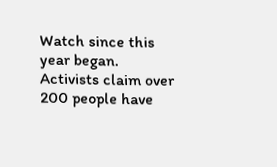Watch since this year began. Activists claim over 200 people have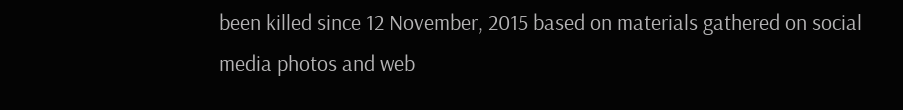been killed since 12 November, 2015 based on materials gathered on social media photos and web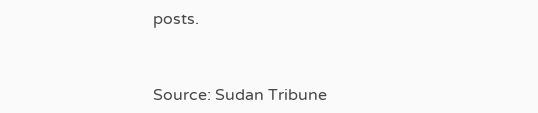posts.



Source: Sudan Tribune